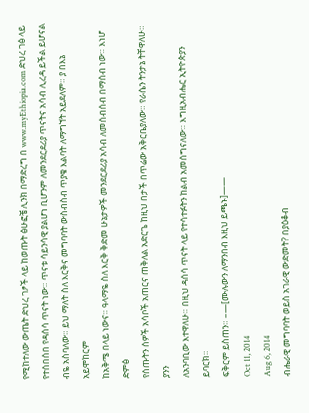የሚከተለው ውጤት ድህረ ገፆች ላይ ከወጡት ፅሁፎቼ ሊንክ በማድረግ በ www.myEthiopia.com ድህረ ገፅ ላይ
የተሰበሰበ የዳሰሳ ጥናት ነው። ጥናቱ ሳይንሳዊ ያልሆነ ቢሆንም ለመንደርደሪያ ጥናትና አሳብ ሊረዳ ይችል ይሆናል
ብዬ አስባለው። ይህ ማለት ስለ እርቅና መግባባት ውስብስብ ጥያቄ እልባት ለማግኘት አይደለም። ያ በእኔ አይሞከርም
ከአቅሜ በላይ ነውና። ዓላማዬ ስለ እርቅ ቅድመ ሁኔታዎች መንደርደሪያ አሳብ ለመሰብሰብ በማሰብ ነው። እነሆ ድምፅ
የሰጡትን ሰዎች አሳቦች አጠርና ጠቅለል አድርጌ ከዚህ በታች በጥሬው አቅርቤያለው። የራሴን ትንታኔ ትቸዋለሁ። ያንን
ለአንባቢው እተዋለሁ። በዚህ ዳሰሳ ጥናት ላይ የተሳተፉትን ከልብ አመሰግናለው። እግዚአብሔር ኢትዮጵያን ይባርክ።
ፍቅርም ይስጠን። –—[ሙሉውን ለማንበብ እዚህ ይጫኑ]——
Oct 11, 2014
Aug 6, 2014
ብሔራዊ መግባባት ወይስ አገራዊ ውድመት? በያዕቆብ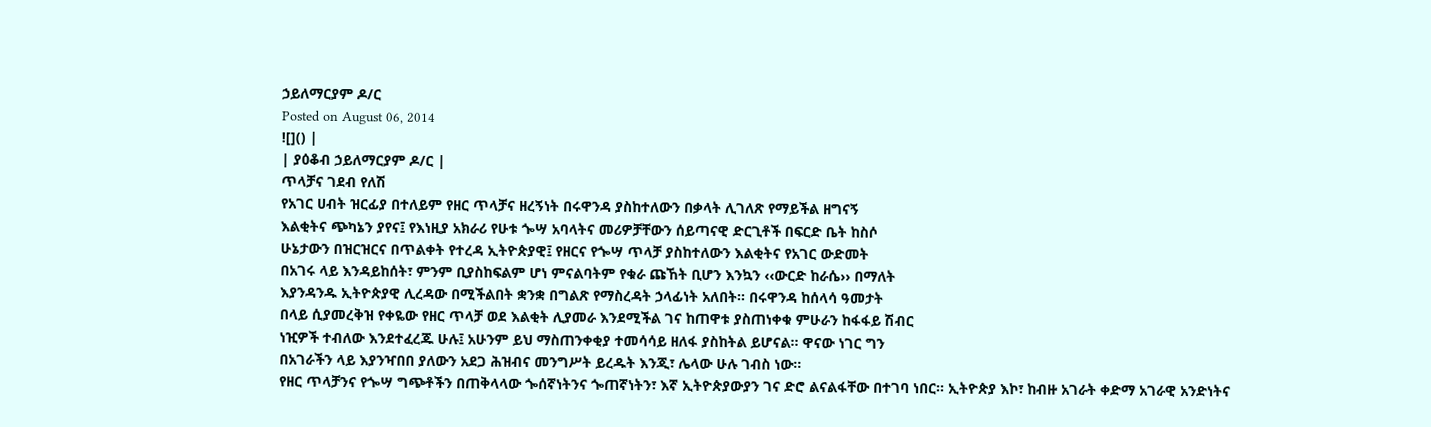ኃይለማርያም ዶ/ር
Posted on August 06, 2014
![]() |
| ያዕቆብ ኃይለማርያም ዶ/ር |
ጥላቻና ገደብ የለሽ
የአገር ሀብት ዝርፊያ በተለይም የዘር ጥላቻና ዘረኝነት በሩዋንዳ ያስከተለውን በቃላት ሊገለጽ የማይችል ዘግናኝ
እልቂትና ጭካኔን ያየና፤ የእነዚያ አክራሪ የሁቱ ጐሣ አባላትና መሪዎቻቸውን ሰይጣናዊ ድርጊቶች በፍርድ ቤት ከስሶ
ሁኔታውን በዝርዝርና በጥልቀት የተረዳ ኢትዮጵያዊ፤ የዘርና የጐሣ ጥላቻ ያስከተለውን እልቂትና የአገር ውድመት
በአገሩ ላይ እንዳይከሰት፣ ምንም ቢያስከፍልም ሆነ ምናልባትም የቁራ ጩኸት ቢሆን እንኳን ‹‹ውርድ ከራሴ›› በማለት
እያንዳንዱ ኢትዮጵያዊ ሊረዳው በሚችልበት ቋንቋ በግልጽ የማስረዳት ኃላፊነት አለበት፡፡ በሩዋንዳ ከሰላሳ ዓመታት
በላይ ሲያመረቅዝ የቀዬው የዘር ጥላቻ ወደ እልቂት ሊያመራ እንደሚችል ገና ከጠዋቱ ያስጠነቀቁ ምሁራን ከፋፋይ ሽብር
ነዢዎች ተብለው እንደተፈረጁ ሁሉ፤ አሁንም ይህ ማስጠንቀቂያ ተመሳሳይ ዘለፋ ያስከትል ይሆናል፡፡ ዋናው ነገር ግን
በአገራችን ላይ እያንዣበበ ያለውን አደጋ ሕዝብና መንግሥት ይረዱት እንጂ፣ ሌላው ሁሉ ገብስ ነው፡፡
የዘር ጥላቻንና የጐሣ ግጭቶችን በጠቅላላው ጐሰኛነትንና ጐጠኛነትን፣ እኛ ኢትዮጵያውያን ገና ድሮ ልናልፋቸው በተገባ ነበር፡፡ ኢትዮጵያ እኮ፣ ከብዙ አገራት ቀድማ አገራዊ አንድነትና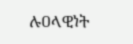ሉዐላዊነት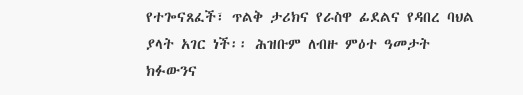የተጐናጸፈች፣ ጥልቅ ታሪክና የራስዋ ፊደልና የዳበረ ባህል ያላት አገር ነች፡፡ ሕዝቡም ለብዙ ምዕተ ዓመታት ክፉውንና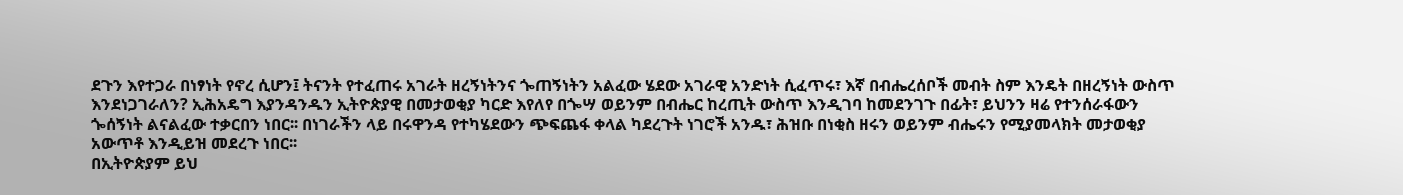ደጉን እየተጋራ በነፃነት የኖረ ሲሆን፤ ትናንት የተፈጠሩ አገራት ዘረኝነትንና ጐጠኝነትን አልፈው ሄደው አገራዊ አንድነት ሲፈጥሩ፣ እኛ በብሔረሰቦች መብት ስም እንዴት በዘረኝነት ውስጥ እንደነጋገራለን? ኢሕአዴግ እያንዳንዱን ኢትዮጵያዊ በመታወቂያ ካርድ እየለየ በጐሣ ወይንም በብሔር ከረጢት ውስጥ እንዲገባ ከመደንገጉ በፊት፣ ይህንን ዛሬ የተንሰራፋውን ጐሰኝነት ልናልፈው ተቃርበን ነበር፡፡ በነገራችን ላይ በሩዋንዳ የተካሄደውን ጭፍጨፋ ቀላል ካደረጉት ነገሮች አንዱ፣ ሕዝቡ በነቂስ ዘሩን ወይንም ብሔሩን የሚያመላክት መታወቂያ አውጥቶ እንዲይዝ መደረጉ ነበር፡፡
በኢትዮጵያም ይህ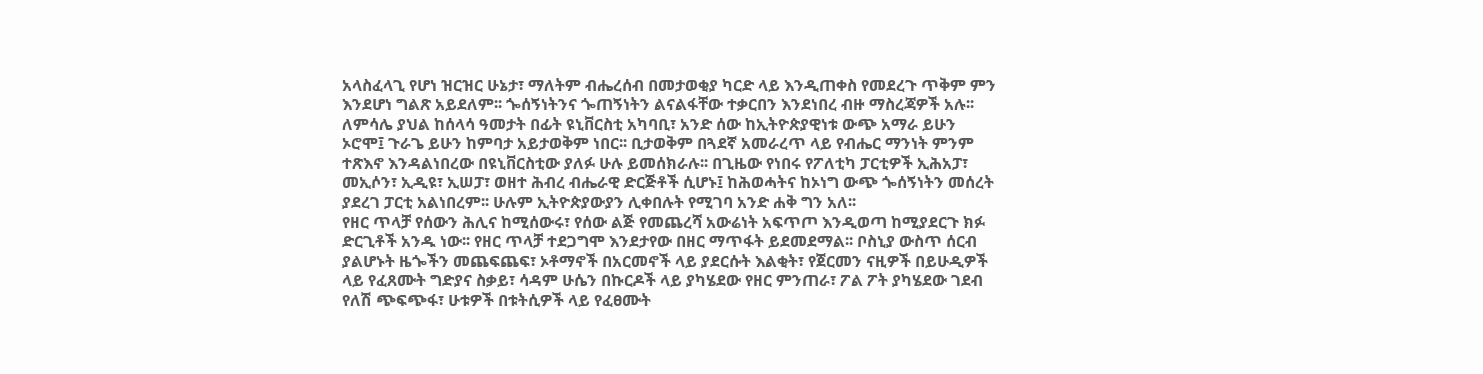አላስፈላጊ የሆነ ዝርዝር ሁኔታ፣ ማለትም ብሔረሰብ በመታወቂያ ካርድ ላይ እንዲጠቀስ የመደረጉ ጥቅም ምን እንደሆነ ግልጽ አይደለም፡፡ ጐሰኝነትንና ጐጠኝነትን ልናልፋቸው ተቃርበን እንደነበረ ብዙ ማስረጃዎች አሉ፡፡ ለምሳሌ ያህል ከሰላሳ ዓመታት በፊት ዩኒቨርስቲ አካባቢ፣ አንድ ሰው ከኢትዮጵያዊነቱ ውጭ አማራ ይሁን ኦሮሞ፤ ጉራጌ ይሁን ከምባታ አይታወቅም ነበር፡፡ ቢታወቅም በጓደኛ አመራረጥ ላይ የብሔር ማንነት ምንም ተጽእኖ እንዳልነበረው በዩኒቨርስቲው ያለፉ ሁሉ ይመሰክራሉ፡፡ በጊዜው የነበሩ የፖለቲካ ፓርቲዎች ኢሕአፓ፣ መኢሶን፣ ኢዲዩ፣ ኢሠፓ፣ ወዘተ ሕብረ ብሔራዊ ድርጅቶች ሲሆኑ፤ ከሕወሓትና ከኦነግ ውጭ ጐሰኝነትን መሰረት ያደረገ ፓርቲ አልነበረም፡፡ ሁሉም ኢትዮጵያውያን ሊቀበሉት የሚገባ አንድ ሐቅ ግን አለ፡፡
የዘር ጥላቻ የሰውን ሕሊና ከሚሰውሩ፣ የሰው ልጅ የመጨረሻ አውሬነት አፍጥጦ እንዲወጣ ከሚያደርጉ ክፉ ድርጊቶች አንዱ ነው፡፡ የዘር ጥላቻ ተደጋግሞ እንደታየው በዘር ማጥፋት ይደመደማል፡፡ ቦስኒያ ውስጥ ሰርብ ያልሆኑት ዜጐችን መጨፍጨፍ፣ ኦቶማኖች በአርመኖች ላይ ያደርሱት እልቂት፣ የጀርመን ናዚዎች በይሁዲዎች ላይ የፈጸሙት ግድያና ስቃይ፣ ሳዳም ሁሴን በኩርዶች ላይ ያካሄደው የዘር ምንጠራ፣ ፖል ፖት ያካሄደው ገደብ የለሽ ጭፍጭፋ፣ ሁቱዎች በቱትሲዎች ላይ የፈፀሙት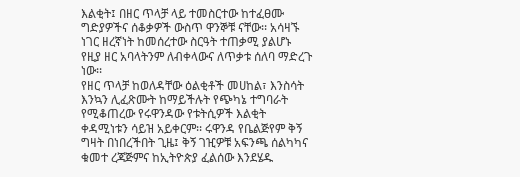እልቂት፤ በዘር ጥላቻ ላይ ተመስርተው ከተፈፀሙ ግድያዎችና ሰቆቃዎች ውስጥ ዋንኞቹ ናቸው፡፡ አሳዛኙ ነገር ዘረኛነት ከመሰረተው ስርዓት ተጠቃሚ ያልሆኑ የዚያ ዘር አባላትንም ለብቀላውና ለጥቃቱ ሰለባ ማድረጉ ነው፡፡
የዘር ጥላቻ ከወለዳቸው ዕልቂቶች መሀከል፣ እንስሳት እንኳን ሊፈጽሙት ከማይችሉት የጭካኔ ተግባራት የሚቆጠረው የሩዋንዳው የቱትሲዎች እልቂት ቀዳሚነቱን ሳይዝ አይቀርም፡፡ ሩዋንዳ የቤልጅየም ቅኝ ግዛት በነበረችበት ጊዜ፤ ቅኝ ገዢዎቹ አፍንጫ ሰልካካና ቁመተ ረጃጅምና ከኢትዮጵያ ፈልሰው እንደሄዱ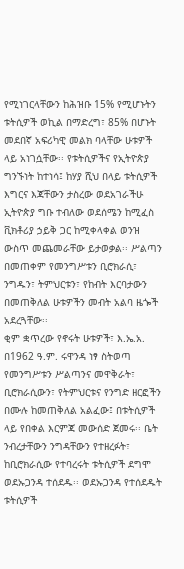የሚነገርላቸውን ከሕዝቡ 15% የሚሆኑትን ቱትሲዎች ወኪል በማድረግ፣ 85% በሆኑት መደበኛ አፍሪካዊ መልክ ባላቸው ሁቱዎች ላይ አነገሷቸው፡፡ የቱትሲዎችና የኢትዮጵያ ግንኙነት ከተነሳ፤ ከሃያ ሺህ በላይ ቱትሲዎች እግርና እጃቸውን ታስረው ወደአገራችሁ ኢትዮጵያ ግቡ ተብለው ወደሰሜን ከሚፈስ ቪክቶሪያ ኃይቅ ጋር ከሚቀላቀል ወንዝ ውስጥ መጨመራቸው ይታወቃል፡፡ ሥልጣን በመጠቀም የመንግሥቱን ቢሮክራሲ፣ ንግዱን፣ ትምህርቱን፣ የከብት እርባታውን በመጠቅለል ሁቱዎችን መብት አልባ ዜጐች አደረጓቸው፡፡
ቂም ቋጥረው የኖሩት ሁቱዎች፣ እ.ኤ.አ. በ1962 ዓ.ም. ሩዋንዳ ነፃ ስትወጣ የመንግሥቱን ሥልጣንና መዋቅራት፣ ቢሮክራሲውን፣ የትምህርቱና የንግድ ዘርፎችን በሙሉ ከመጠቅለል አልፈው፤ በቱትሲዎች ላይ የበቀል እርምጃ መውሰድ ጀመሩ፡፡ ቤት ንብረታቸውን ንግዳቸውን የተዘረፉት፣ ከቢሮክራሲው የተባረሩት ቱትሲዎች ደግሞ ወደኡጋንዳ ተሰደዱ፡፡ ወደኡጋንዳ የተሰደዱት ቱትሲዎች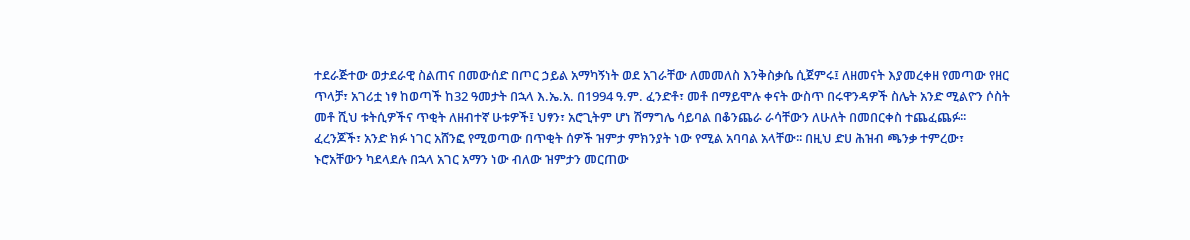ተደራጅተው ወታደራዊ ስልጠና በመውሰድ በጦር ኃይል አማካኝነት ወደ አገራቸው ለመመለስ እንቅስቃሴ ሲጀምሩ፤ ለዘመናት እያመረቀዘ የመጣው የዘር ጥላቻ፣ አገሪቷ ነፃ ከወጣች ከ32 ዓመታት በኋላ እ.ኤ.አ. በ1994 ዓ.ም. ፈንድቶ፣ መቶ በማይሞሉ ቀናት ውስጥ በሩዋንዳዎች ስሌት አንድ ሚልዮን ሶስት መቶ ሺህ ቱትሲዎችና ጥቂት ለዘብተኛ ሁቱዎች፤ ህፃን፣ አሮጊትም ሆነ ሽማግሌ ሳይባል በቆንጨራ ራሳቸውን ለሁለት በመበርቀስ ተጨፈጨፉ፡፡
ፈረንጆች፣ አንድ ክፉ ነገር አሸንፎ የሚወጣው በጥቂት ሰዎች ዝምታ ምክንያት ነው የሚል አባባል አላቸው፡፡ በዚህ ድሀ ሕዝብ ጫንቃ ተምረው፣ ኑሮአቸውን ካደላደሉ በኋላ አገር አማን ነው ብለው ዝምታን መርጠው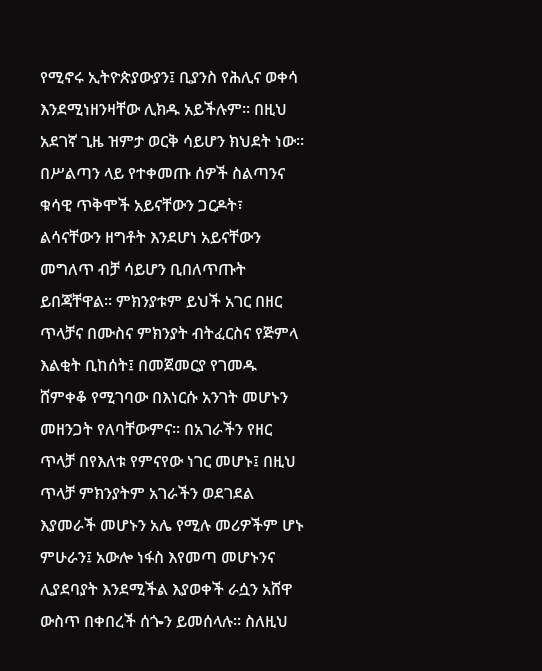የሚኖሩ ኢትዮጵያውያን፤ ቢያንስ የሕሊና ወቀሳ እንደሚነዘንዛቸው ሊክዱ አይችሉም፡፡ በዚህ አደገኛ ጊዜ ዝምታ ወርቅ ሳይሆን ክህደት ነው፡፡ በሥልጣን ላይ የተቀመጡ ሰዎች ስልጣንና ቁሳዊ ጥቅሞች አይናቸውን ጋርዶት፣ ልሳናቸውን ዘግቶት እንደሆነ አይናቸውን መግለጥ ብቻ ሳይሆን ቢበለጥጡት ይበጃቸዋል፡፡ ምክንያቱም ይህች አገር በዘር ጥላቻና በሙስና ምክንያት ብትፈርስና የጅምላ እልቂት ቢከሰት፤ በመጀመርያ የገመዱ ሸምቀቆ የሚገባው በእነርሱ አንገት መሆኑን መዘንጋት የለባቸውምና፡፡ በአገራችን የዘር ጥላቻ በየእለቱ የምናየው ነገር መሆኑ፤ በዚህ ጥላቻ ምክንያትም አገራችን ወደገደል እያመራች መሆኑን አሌ የሚሉ መሪዎችም ሆኑ ምሁራን፤ አውሎ ነፋስ እየመጣ መሆኑንና ሊያደባያት እንደሚችል እያወቀች ራሷን አሸዋ ውስጥ በቀበረች ሰጐን ይመሰላሉ፡፡ ስለዚህ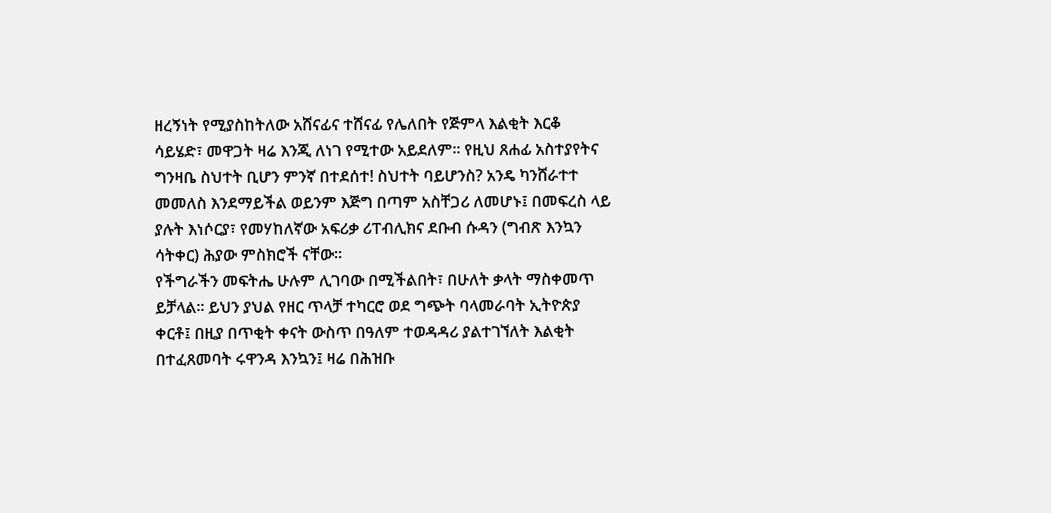ዘረኝነት የሚያስከትለው አሸናፊና ተሸናፊ የሌለበት የጅምላ እልቂት እርቆ ሳይሄድ፣ መዋጋት ዛሬ እንጂ ለነገ የሚተው አይደለም፡፡ የዚህ ጸሐፊ አስተያየትና ግንዛቤ ስህተት ቢሆን ምንኛ በተደሰተ! ስህተት ባይሆንስ? አንዴ ካንሸራተተ መመለስ እንደማይችል ወይንም እጅግ በጣም አስቸጋሪ ለመሆኑ፤ በመፍረስ ላይ ያሉት እነሶርያ፣ የመሃከለኛው አፍሪቃ ሪፐብሊክና ደቡብ ሱዳን (ግብጽ እንኳን ሳትቀር) ሕያው ምስክሮች ናቸው፡፡
የችግራችን መፍትሔ ሁሉም ሊገባው በሚችልበት፣ በሁለት ቃላት ማስቀመጥ ይቻላል፡፡ ይህን ያህል የዘር ጥላቻ ተካርሮ ወደ ግጭት ባላመራባት ኢትዮጵያ ቀርቶ፤ በዚያ በጥቂት ቀናት ውስጥ በዓለም ተወዳዳሪ ያልተገኘለት እልቂት በተፈጸመባት ሩዋንዳ እንኳን፤ ዛሬ በሕዝቡ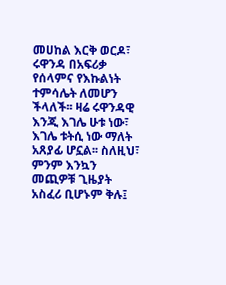መሀከል እርቅ ወርዶ፣ ሩዋንዳ በአፍሪቃ የሰላምና የእኩልነት ተምሳሌት ለመሆን ችላለች፡፡ ዛሬ ሩዋንዳዊ እንጂ እገሌ ሁቱ ነው፣ እገሌ ቱትሲ ነው ማለት አጸያፊ ሆኗል፡፡ ስለዚህ፣ ምንም እንኳን መጪዎቹ ጊዜያት አስፈሪ ቢሆኑም ቅሉ፤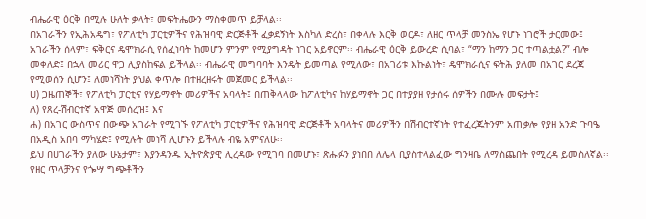ብሔራዊ ዕርቅ በሚሉ ሁለት ቃላት፣ መፍትሔውን ማስቀመጥ ይቻላል፡፡
በአገራችን የኢሕአዴግ፣ የፖለቲካ ፓርቲዎችና የሕዝባዊ ድርጅቶች ፈቃደኝነት እስካለ ድረስ፣ በቀላሉ እርቅ ወርዶ፣ ለዘር ጥላቻ መንስኤ የሆኑ ነገሮች ታርመው፤ አገራችን ሰላም፣ ፍቅርና ዴሞክራሲ የሰፈነባት ከመሆን ምንም የሚያግዳት ነገር አይኖርም፡፡ ብሔራዊ ዕርቅ ይውረድ ሲባል፣ “ማን ከማን ጋር ተጣልቷል?” ብሎ መቀለድ፤ በኋላ መሪር ዋጋ ሊያስከፍል ይችላል፡፡ ብሔራዊ መግባባት እንዴት ይመጣል የሚለው፣ በአገሪቱ እኩልነት፣ ዴሞክራሲና ፍትሕ ያለመ በአገር ደረጃ የሚወሰን ሲሆን፤ ለመነሻነት ያህል ቀጥሎ በተዘረዘሩት መጀመር ይችላል፡፡
ሀ) ጋዜጠኞች፣ የፖለቲካ ፓርቲና የሃይማኖት መሪዎችና አባላት፤ በጠቅላላው ከፖለቲካና ከሃይማኖት ጋር በተያያዘ የታሰሩ ሰዎችን በሙሉ መፍታት፤
ለ) የጸረ-ሽብርተኛ አዋጅ መሰረዝ፤ እና
ሐ) በአገር ውስጥና በውጭ አገራት የሚገኙ የፖለቲካ ፓርቲዎችና የሕዝባዊ ድርጅቶች አባላትና መሪዎችን በሽብርተኛነት የተፈረጁትንም አጠቃሎ የያዘ አንድ ጉባዔ በአዲስ አበባ ማካሄድ፤ የሚሉት መነሻ ሊሆኑን ይችላሉ ብዬ አምናለሁ፡፡
ይህ በሀገራችን ያለው ሁኔታም፣ እያንዳንዱ ኢትዮጵያዊ ሊረዳው የሚገባ በመሆኑ፣ ጽሑፉን ያነበበ ለሌላ ቢያስተላልፈው ግንዛቤ ለማስጨበት የሚረዳ ይመስለኛል፡፡
የዘር ጥላቻንና የጐሣ ግጭቶችን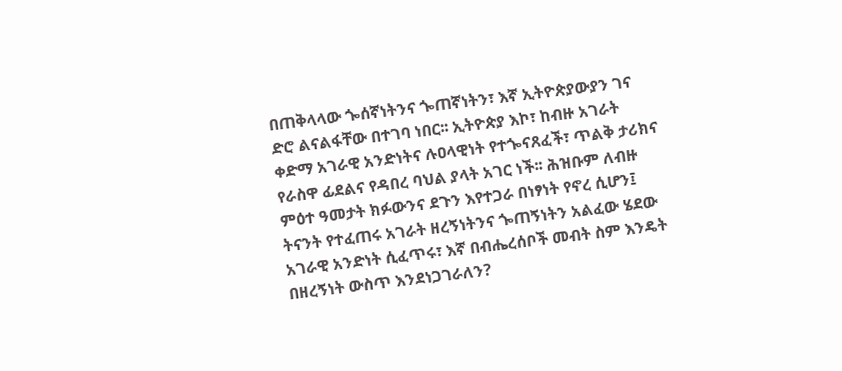በጠቅላላው ጐሰኛነትንና ጐጠኛነትን፣ እኛ ኢትዮጵያውያን ገና ድሮ ልናልፋቸው በተገባ ነበር፡፡ ኢትዮጵያ እኮ፣ ከብዙ አገራት ቀድማ አገራዊ አንድነትና ሉዐላዊነት የተጐናጸፈች፣ ጥልቅ ታሪክና የራስዋ ፊደልና የዳበረ ባህል ያላት አገር ነች፡፡ ሕዝቡም ለብዙ ምዕተ ዓመታት ክፉውንና ደጉን እየተጋራ በነፃነት የኖረ ሲሆን፤ ትናንት የተፈጠሩ አገራት ዘረኝነትንና ጐጠኝነትን አልፈው ሄደው አገራዊ አንድነት ሲፈጥሩ፣ እኛ በብሔረሰቦች መብት ስም እንዴት በዘረኝነት ውስጥ እንደነጋገራለን?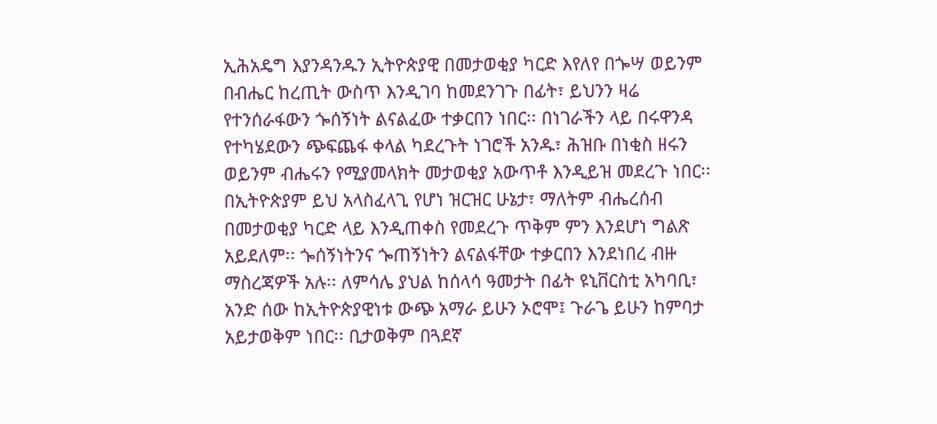ኢሕአዴግ እያንዳንዱን ኢትዮጵያዊ በመታወቂያ ካርድ እየለየ በጐሣ ወይንም በብሔር ከረጢት ውስጥ እንዲገባ ከመደንገጉ በፊት፣ ይህንን ዛሬ የተንሰራፋውን ጐሰኝነት ልናልፈው ተቃርበን ነበር፡፡ በነገራችን ላይ በሩዋንዳ የተካሄደውን ጭፍጨፋ ቀላል ካደረጉት ነገሮች አንዱ፣ ሕዝቡ በነቂስ ዘሩን ወይንም ብሔሩን የሚያመላክት መታወቂያ አውጥቶ እንዲይዝ መደረጉ ነበር፡፡
በኢትዮጵያም ይህ አላስፈላጊ የሆነ ዝርዝር ሁኔታ፣ ማለትም ብሔረሰብ በመታወቂያ ካርድ ላይ እንዲጠቀስ የመደረጉ ጥቅም ምን እንደሆነ ግልጽ አይደለም፡፡ ጐሰኝነትንና ጐጠኝነትን ልናልፋቸው ተቃርበን እንደነበረ ብዙ ማስረጃዎች አሉ፡፡ ለምሳሌ ያህል ከሰላሳ ዓመታት በፊት ዩኒቨርስቲ አካባቢ፣ አንድ ሰው ከኢትዮጵያዊነቱ ውጭ አማራ ይሁን ኦሮሞ፤ ጉራጌ ይሁን ከምባታ አይታወቅም ነበር፡፡ ቢታወቅም በጓደኛ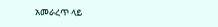አመራረጥ ላይ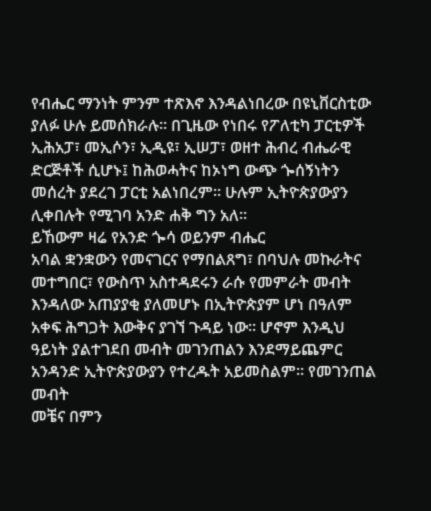የብሔር ማንነት ምንም ተጽእኖ እንዳልነበረው በዩኒቨርስቲው ያለፉ ሁሉ ይመሰክራሉ፡፡ በጊዜው የነበሩ የፖለቲካ ፓርቲዎች ኢሕአፓ፣ መኢሶን፣ ኢዲዩ፣ ኢሠፓ፣ ወዘተ ሕብረ ብሔራዊ ድርጅቶች ሲሆኑ፤ ከሕወሓትና ከኦነግ ውጭ ጐሰኝነትን መሰረት ያደረገ ፓርቲ አልነበረም፡፡ ሁሉም ኢትዮጵያውያን ሊቀበሉት የሚገባ አንድ ሐቅ ግን አለ፡፡
ይኸውም ዛሬ የአንድ ጐሳ ወይንም ብሔር
አባል ቋንቋውን የመናገርና የማበልጸግ፣ በባህሉ መኩራትና መተግበር፣ የውስጥ አስተዳደሩን ራሱ የመምራት መብት
እንዳለው አጠያያቂ ያለመሆኑ በኢትዮጵያም ሆነ በዓለም አቀፍ ሕግጋት እውቅና ያገኘ ጉዳይ ነው፡፡ ሆኖም እንዲህ
ዓይነት ያልተገደበ መብት መገንጠልን እንደማይጨምር አንዳንድ ኢትዮጵያውያን የተረዱት አይመስልም፡፡ የመገንጠል መብት
መቼና በምን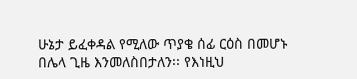ሁኔታ ይፈቀዳል የሚለው ጥያቄ ሰፊ ርዕስ በመሆኑ በሌላ ጊዜ እንመለስበታለን፡፡ የእነዚህ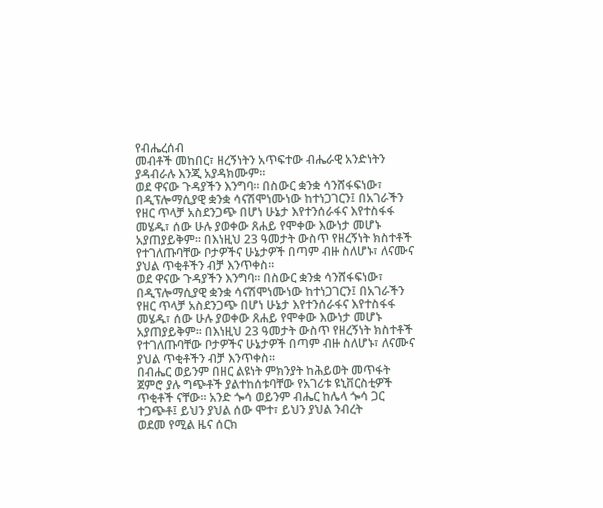የብሔረሰብ
መብቶች መከበር፣ ዘረኝነትን አጥፍተው ብሔራዊ አንድነትን ያዳብራሉ እንጂ አያዳክሙም፡፡
ወደ ዋናው ጉዳያችን እንግባ፡፡ በስውር ቋንቋ ሳንሸፋፍነው፣ በዲፕሎማሲያዊ ቋንቋ ሳናሽሞነሙነው ከተነጋገርን፤ በአገራችን የዘር ጥላቻ አስደንጋጭ በሆነ ሁኔታ እየተንሰራፋና እየተስፋፋ መሄዱ፣ ሰው ሁሉ ያወቀው ጸሐይ የሞቀው እውነታ መሆኑ አያጠያይቅም፡፡ በእነዚህ 23 ዓመታት ውስጥ የዘረኝነት ክስተቶች የተገለጡባቸው ቦታዎችና ሁኔታዎች በጣም ብዙ ስለሆኑ፣ ለናሙና ያህል ጥቂቶችን ብቻ እንጥቀስ፡፡
ወደ ዋናው ጉዳያችን እንግባ፡፡ በስውር ቋንቋ ሳንሸፋፍነው፣ በዲፕሎማሲያዊ ቋንቋ ሳናሽሞነሙነው ከተነጋገርን፤ በአገራችን የዘር ጥላቻ አስደንጋጭ በሆነ ሁኔታ እየተንሰራፋና እየተስፋፋ መሄዱ፣ ሰው ሁሉ ያወቀው ጸሐይ የሞቀው እውነታ መሆኑ አያጠያይቅም፡፡ በእነዚህ 23 ዓመታት ውስጥ የዘረኝነት ክስተቶች የተገለጡባቸው ቦታዎችና ሁኔታዎች በጣም ብዙ ስለሆኑ፣ ለናሙና ያህል ጥቂቶችን ብቻ እንጥቀስ፡፡
በብሔር ወይንም በዘር ልዩነት ምክንያት ከሕይወት መጥፋት ጀምሮ ያሉ ግጭቶች ያልተከሰቱባቸው የአገሪቱ ዩኒቨርስቲዎች
ጥቂቶች ናቸው፡፡ አንድ ጐሳ ወይንም ብሔር ከሌላ ጐሳ ጋር ተጋጭቶ፤ ይህን ያህል ሰው ሞተ፣ ይህን ያህል ንብረት
ወደመ የሚል ዜና ሰርክ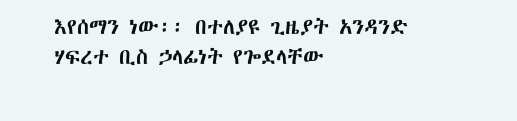እየሰማን ነው፡፡ በተለያዩ ጊዜያት አንዳንድ ሃፍረተ ቢስ ኃላፊነት የጐደላቸው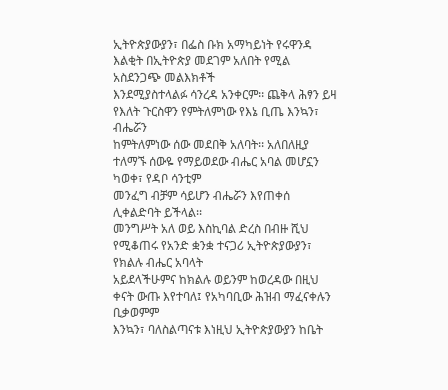ኢትዮጵያውያን፣ በፌስ ቡክ አማካይነት የሩዋንዳ እልቂት በኢትዮጵያ መደገም አለበት የሚል አስደንጋጭ መልእክቶች
እንደሚያስተላልፉ ሳንረዳ አንቀርም፡፡ ጨቅላ ሕፃን ይዛ የእለት ጉርስዋን የምትለምነው የእኔ ቢጤ እንኳን፣ ብሔሯን
ከምትለምነው ሰው መደበቅ አለባት፡፡ አለበለዚያ ተለማኙ ሰውዬ የማይወደው ብሔር አባል መሆኗን ካወቀ፣ የዳቦ ሳንቲም
መንፈግ ብቻም ሳይሆን ብሔሯን እየጠቀሰ ሊቀልድባት ይችላል፡፡
መንግሥት አለ ወይ እስኪባል ድረስ በብዙ ሺህ የሚቆጠሩ የአንድ ቋንቋ ተናጋሪ ኢትዮጵያውያን፣ የክልሉ ብሔር አባላት
አይደላችሁምና ከክልሉ ወይንም ከወረዳው በዚህ ቀናት ውጡ እየተባለ፤ የአካባቢው ሕዝብ ማፈናቀሉን ቢቃወምም
እንኳን፣ ባለስልጣናቱ እነዚህ ኢትዮጵያውያን ከቤት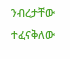ንብረታቸው ተፈናቅለው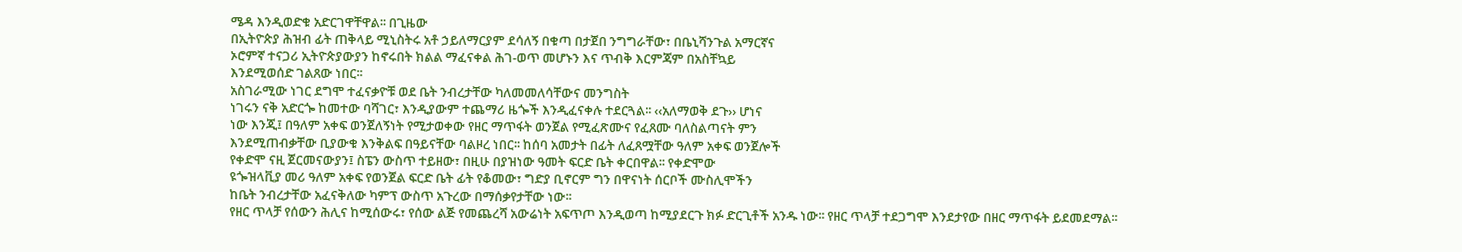ሜዳ እንዲወድቁ አድርገዋቸዋል፡፡ በጊዜው
በኢትዮጵያ ሕዝብ ፊት ጠቅላይ ሚኒስትሩ አቶ ኃይለማርያም ደሳለኝ በቁጣ በታጀበ ንግግራቸው፣ በቤኒሻንጉል አማርኛና
ኦሮምኛ ተናጋሪ ኢትዮጵያውያን ከኖሩበት ክልል ማፈናቀል ሕገ-ወጥ መሆኑን እና ጥብቅ እርምጃም በአስቸኳይ
እንደሚወሰድ ገልጸው ነበር፡፡
አስገራሚው ነገር ደግሞ ተፈናቃዮቹ ወደ ቤት ንብረታቸው ካለመመለሳቸውና መንግስት
ነገሩን ናቅ አድርጐ ከመተው ባሻገር፣ እንዲያውም ተጨማሪ ዜጐች እንዲፈናቀሉ ተደርጓል፡፡ ‹‹አለማወቅ ደጉ›› ሆነና
ነው እንጂ፤ በዓለም አቀፍ ወንጀለኝነት የሚታወቀው የዘር ማጥፋት ወንጀል የሚፈጽሙና የፈጸሙ ባለስልጣናት ምን
እንደሚጠብቃቸው ቢያውቁ እንቅልፍ በዓይናቸው ባልዞረ ነበር፡፡ ከሰባ አመታት በፊት ለፈጸሟቸው ዓለም አቀፍ ወንጀሎች
የቀድሞ ናዚ ጀርመናውያን፤ ስፔን ውስጥ ተይዘው፣ በዚሁ በያዝነው ዓመት ፍርድ ቤት ቀርበዋል፡፡ የቀድሞው
ዩጐዝላቪያ መሪ ዓለም አቀፍ የወንጀል ፍርድ ቤት ፊት የቆመው፣ ግድያ ቢኖርም ግን በዋናነት ሰርቦች ሙስሊሞችን
ከቤት ንብረታቸው አፈናቅለው ካምፕ ውስጥ አጉረው በማሰቃየታቸው ነው፡፡
የዘር ጥላቻ የሰውን ሕሊና ከሚሰውሩ፣ የሰው ልጅ የመጨረሻ አውሬነት አፍጥጦ እንዲወጣ ከሚያደርጉ ክፉ ድርጊቶች አንዱ ነው፡፡ የዘር ጥላቻ ተደጋግሞ እንደታየው በዘር ማጥፋት ይደመደማል፡፡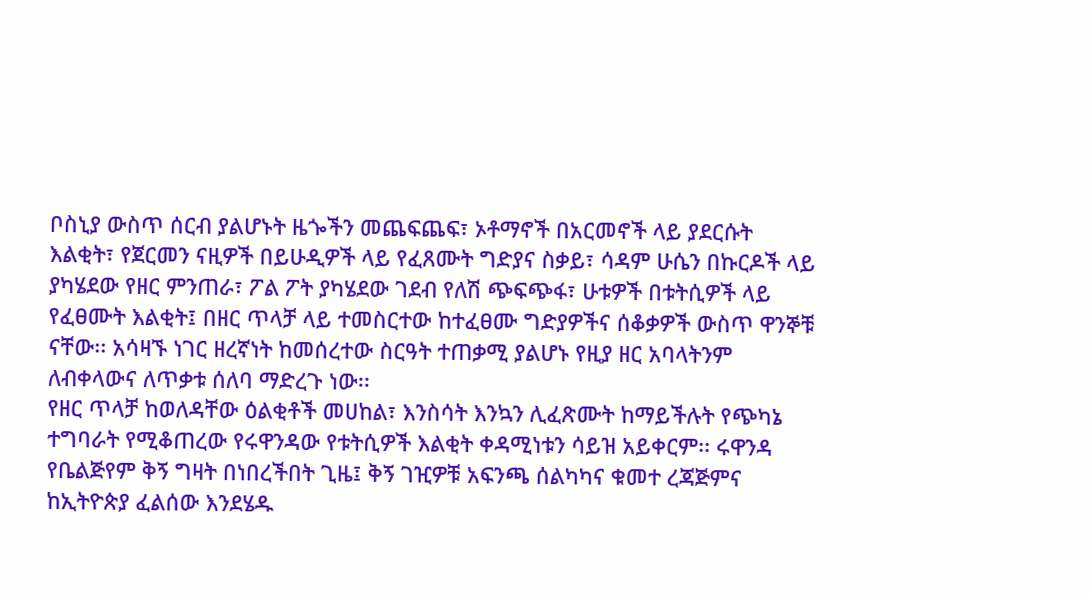ቦስኒያ ውስጥ ሰርብ ያልሆኑት ዜጐችን መጨፍጨፍ፣ ኦቶማኖች በአርመኖች ላይ ያደርሱት እልቂት፣ የጀርመን ናዚዎች በይሁዲዎች ላይ የፈጸሙት ግድያና ስቃይ፣ ሳዳም ሁሴን በኩርዶች ላይ ያካሄደው የዘር ምንጠራ፣ ፖል ፖት ያካሄደው ገደብ የለሽ ጭፍጭፋ፣ ሁቱዎች በቱትሲዎች ላይ የፈፀሙት እልቂት፤ በዘር ጥላቻ ላይ ተመስርተው ከተፈፀሙ ግድያዎችና ሰቆቃዎች ውስጥ ዋንኞቹ ናቸው፡፡ አሳዛኙ ነገር ዘረኛነት ከመሰረተው ስርዓት ተጠቃሚ ያልሆኑ የዚያ ዘር አባላትንም ለብቀላውና ለጥቃቱ ሰለባ ማድረጉ ነው፡፡
የዘር ጥላቻ ከወለዳቸው ዕልቂቶች መሀከል፣ እንስሳት እንኳን ሊፈጽሙት ከማይችሉት የጭካኔ ተግባራት የሚቆጠረው የሩዋንዳው የቱትሲዎች እልቂት ቀዳሚነቱን ሳይዝ አይቀርም፡፡ ሩዋንዳ የቤልጅየም ቅኝ ግዛት በነበረችበት ጊዜ፤ ቅኝ ገዢዎቹ አፍንጫ ሰልካካና ቁመተ ረጃጅምና ከኢትዮጵያ ፈልሰው እንደሄዱ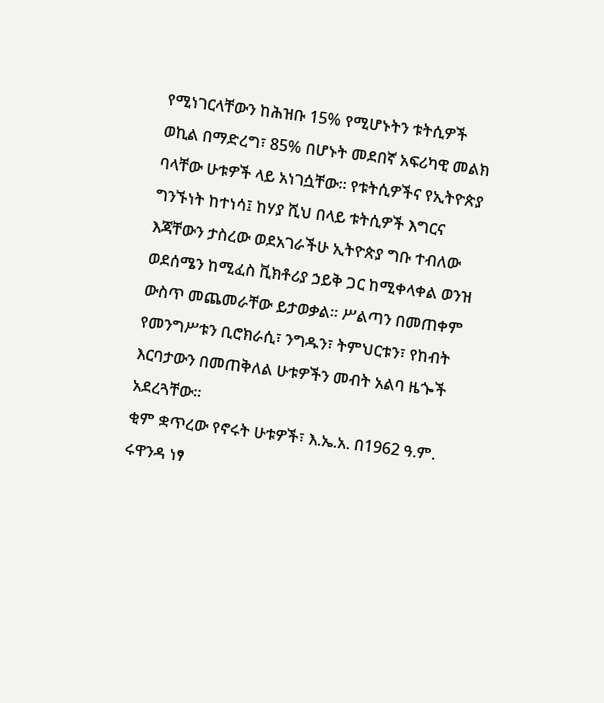የሚነገርላቸውን ከሕዝቡ 15% የሚሆኑትን ቱትሲዎች ወኪል በማድረግ፣ 85% በሆኑት መደበኛ አፍሪካዊ መልክ ባላቸው ሁቱዎች ላይ አነገሷቸው፡፡ የቱትሲዎችና የኢትዮጵያ ግንኙነት ከተነሳ፤ ከሃያ ሺህ በላይ ቱትሲዎች እግርና እጃቸውን ታስረው ወደአገራችሁ ኢትዮጵያ ግቡ ተብለው ወደሰሜን ከሚፈስ ቪክቶሪያ ኃይቅ ጋር ከሚቀላቀል ወንዝ ውስጥ መጨመራቸው ይታወቃል፡፡ ሥልጣን በመጠቀም የመንግሥቱን ቢሮክራሲ፣ ንግዱን፣ ትምህርቱን፣ የከብት እርባታውን በመጠቅለል ሁቱዎችን መብት አልባ ዜጐች አደረጓቸው፡፡
ቂም ቋጥረው የኖሩት ሁቱዎች፣ እ.ኤ.አ. በ1962 ዓ.ም. ሩዋንዳ ነፃ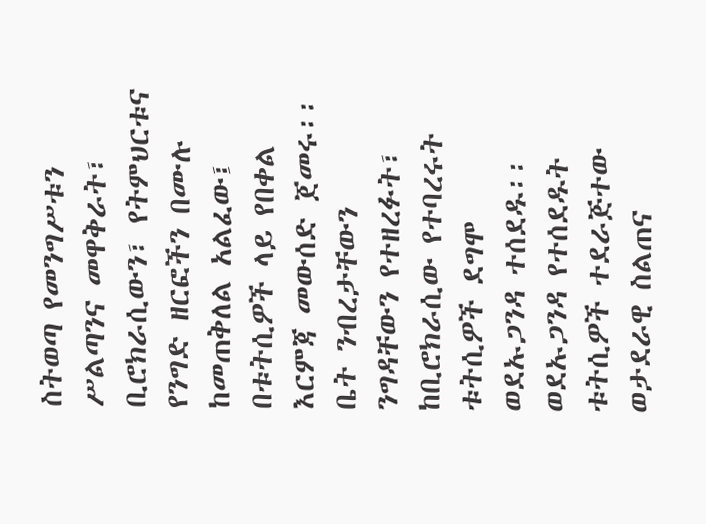ስትወጣ የመንግሥቱን ሥልጣንና መዋቅራት፣ ቢሮክራሲውን፣ የትምህርቱና የንግድ ዘርፎችን በሙሉ ከመጠቅለል አልፈው፤ በቱትሲዎች ላይ የበቀል እርምጃ መውሰድ ጀመሩ፡፡ ቤት ንብረታቸውን ንግዳቸውን የተዘረፉት፣ ከቢሮክራሲው የተባረሩት ቱትሲዎች ደግሞ ወደኡጋንዳ ተሰደዱ፡፡ ወደኡጋንዳ የተሰደዱት ቱትሲዎች ተደራጅተው ወታደራዊ ስልጠና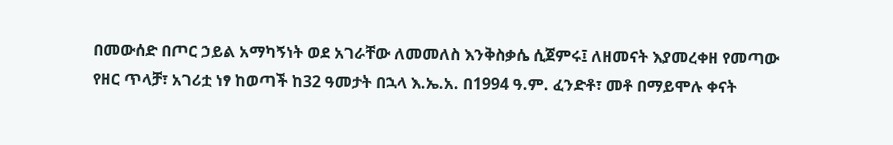በመውሰድ በጦር ኃይል አማካኝነት ወደ አገራቸው ለመመለስ እንቅስቃሴ ሲጀምሩ፤ ለዘመናት እያመረቀዘ የመጣው የዘር ጥላቻ፣ አገሪቷ ነፃ ከወጣች ከ32 ዓመታት በኋላ እ.ኤ.አ. በ1994 ዓ.ም. ፈንድቶ፣ መቶ በማይሞሉ ቀናት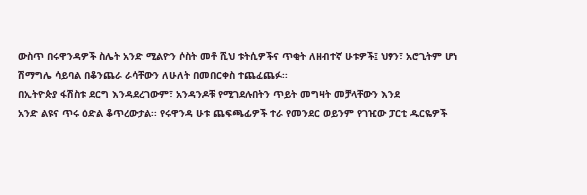ውስጥ በሩዋንዳዎች ስሌት አንድ ሚልዮን ሶስት መቶ ሺህ ቱትሲዎችና ጥቂት ለዘብተኛ ሁቱዎች፤ ህፃን፣ አሮጊትም ሆነ ሽማግሌ ሳይባል በቆንጨራ ራሳቸውን ለሁለት በመበርቀስ ተጨፈጨፉ፡፡
በኢትዮጵያ ፋሽስቱ ደርግ እንዳደረገውም፣ አንዳንዶቹ የሚገደሉበትን ጥይት መግዛት መቻላቸውን እንደ
አንድ ልዩና ጥሩ ዕድል ቆጥረውታል፡፡ የሩዋንዳ ሁቱ ጨፍጫፊዎች ተራ የመንደር ወይንም የገዢው ፓርቲ ዱርዬዎች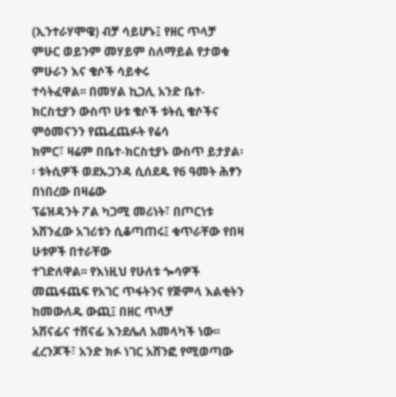(ኢንተራሃሞዌ) ብቻ ሳይሆኑ፤ የዘር ጥላቻ ምሁር ወይንም መሃይም ስለማይል የታወቁ ምሁራን እና ቄሶች ሳይቀሩ
ተሳትፈዋል፡፡ በመሃል ኪጋሊ አንድ ቤተ-ክርስቲያን ውስጥ ሁቱ ቄሶች ቱትሲ ቄሶችና ምዕመናንን የጨፈጨፉት የሬሳ
ክምር፣ ዛሬም በቤተ-ክርስቲያኑ ውስጥ ይታያል፡፡ ቱትሲዎች ወደኡጋንዳ ሲሰደዱ የ6 ዓመት ሕፃን በነበረው በዛሬው
ፕሬዝዳንት ፖል ካጋሚ መሪነት፣ በጦርነቱ አሸንፈው አገሪቱን ሲቆጣጠሩ፤ ቁጥራቸው የበዛ ሁቱዎች በተራቸው
ተገድለዋል፡፡ የእነዚህ የሁለቱ ጐሳዎች መጨፋጨፍ የአገር ጥፋትንና የጅምላ እልቂትን ከመውለዱ ውጪ፤ በዘር ጥላቻ
አሸናፊና ተሸናፊ እንደሌለ አመላካች ነው፡፡
ፈረንጆች፣ አንድ ክፉ ነገር አሸንፎ የሚወጣው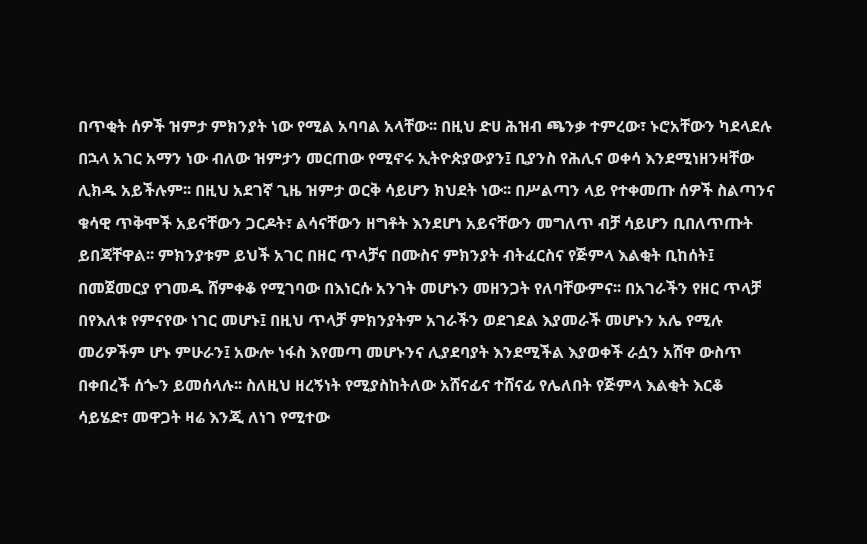በጥቂት ሰዎች ዝምታ ምክንያት ነው የሚል አባባል አላቸው፡፡ በዚህ ድሀ ሕዝብ ጫንቃ ተምረው፣ ኑሮአቸውን ካደላደሉ በኋላ አገር አማን ነው ብለው ዝምታን መርጠው የሚኖሩ ኢትዮጵያውያን፤ ቢያንስ የሕሊና ወቀሳ እንደሚነዘንዛቸው ሊክዱ አይችሉም፡፡ በዚህ አደገኛ ጊዜ ዝምታ ወርቅ ሳይሆን ክህደት ነው፡፡ በሥልጣን ላይ የተቀመጡ ሰዎች ስልጣንና ቁሳዊ ጥቅሞች አይናቸውን ጋርዶት፣ ልሳናቸውን ዘግቶት እንደሆነ አይናቸውን መግለጥ ብቻ ሳይሆን ቢበለጥጡት ይበጃቸዋል፡፡ ምክንያቱም ይህች አገር በዘር ጥላቻና በሙስና ምክንያት ብትፈርስና የጅምላ እልቂት ቢከሰት፤ በመጀመርያ የገመዱ ሸምቀቆ የሚገባው በእነርሱ አንገት መሆኑን መዘንጋት የለባቸውምና፡፡ በአገራችን የዘር ጥላቻ በየእለቱ የምናየው ነገር መሆኑ፤ በዚህ ጥላቻ ምክንያትም አገራችን ወደገደል እያመራች መሆኑን አሌ የሚሉ መሪዎችም ሆኑ ምሁራን፤ አውሎ ነፋስ እየመጣ መሆኑንና ሊያደባያት እንደሚችል እያወቀች ራሷን አሸዋ ውስጥ በቀበረች ሰጐን ይመሰላሉ፡፡ ስለዚህ ዘረኝነት የሚያስከትለው አሸናፊና ተሸናፊ የሌለበት የጅምላ እልቂት እርቆ ሳይሄድ፣ መዋጋት ዛሬ እንጂ ለነገ የሚተው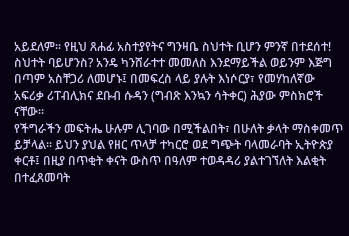አይደለም፡፡ የዚህ ጸሐፊ አስተያየትና ግንዛቤ ስህተት ቢሆን ምንኛ በተደሰተ! ስህተት ባይሆንስ? አንዴ ካንሸራተተ መመለስ እንደማይችል ወይንም እጅግ በጣም አስቸጋሪ ለመሆኑ፤ በመፍረስ ላይ ያሉት እነሶርያ፣ የመሃከለኛው አፍሪቃ ሪፐብሊክና ደቡብ ሱዳን (ግብጽ እንኳን ሳትቀር) ሕያው ምስክሮች ናቸው፡፡
የችግራችን መፍትሔ ሁሉም ሊገባው በሚችልበት፣ በሁለት ቃላት ማስቀመጥ ይቻላል፡፡ ይህን ያህል የዘር ጥላቻ ተካርሮ ወደ ግጭት ባላመራባት ኢትዮጵያ ቀርቶ፤ በዚያ በጥቂት ቀናት ውስጥ በዓለም ተወዳዳሪ ያልተገኘለት እልቂት በተፈጸመባት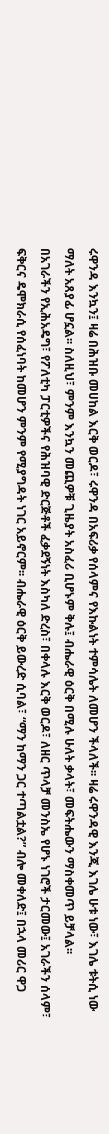ሩዋንዳ እንኳን፤ ዛሬ በሕዝቡ መሀከል እርቅ ወርዶ፣ ሩዋንዳ በአፍሪቃ የሰላምና የእኩልነት ተምሳሌት ለመሆን ችላለች፡፡ ዛሬ ሩዋንዳዊ እንጂ እገሌ ሁቱ ነው፣ እገሌ ቱትሲ ነው ማለት አጸያፊ ሆኗል፡፡ ስለዚህ፣ ምንም እንኳን መጪዎቹ ጊዜያት አስፈሪ ቢሆኑም ቅሉ፤ ብሔራዊ ዕርቅ በሚሉ ሁለት ቃላት፣ መፍትሔውን ማስቀመጥ ይቻላል፡፡
በአገራችን የኢሕአዴግ፣ የፖለቲካ ፓርቲዎችና የሕዝባዊ ድርጅቶች ፈቃደኝነት እስካለ ድረስ፣ በቀላሉ እርቅ ወርዶ፣ ለዘር ጥላቻ መንስኤ የሆኑ ነገሮች ታርመው፤ አገራችን ሰላም፣ ፍቅርና ዴሞክራሲ የሰፈነባት ከመሆን ምንም የሚያግዳት ነገር አይኖርም፡፡ ብሔራዊ ዕርቅ ይውረድ ሲባል፣ “ማን ከማን ጋር ተጣልቷል?” ብሎ መቀለድ፤ በኋላ መሪር ዋጋ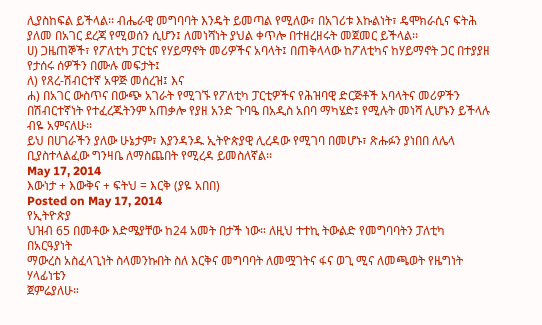ሊያስከፍል ይችላል፡፡ ብሔራዊ መግባባት እንዴት ይመጣል የሚለው፣ በአገሪቱ እኩልነት፣ ዴሞክራሲና ፍትሕ ያለመ በአገር ደረጃ የሚወሰን ሲሆን፤ ለመነሻነት ያህል ቀጥሎ በተዘረዘሩት መጀመር ይችላል፡፡
ሀ) ጋዜጠኞች፣ የፖለቲካ ፓርቲና የሃይማኖት መሪዎችና አባላት፤ በጠቅላላው ከፖለቲካና ከሃይማኖት ጋር በተያያዘ የታሰሩ ሰዎችን በሙሉ መፍታት፤
ለ) የጸረ-ሽብርተኛ አዋጅ መሰረዝ፤ እና
ሐ) በአገር ውስጥና በውጭ አገራት የሚገኙ የፖለቲካ ፓርቲዎችና የሕዝባዊ ድርጅቶች አባላትና መሪዎችን በሽብርተኛነት የተፈረጁትንም አጠቃሎ የያዘ አንድ ጉባዔ በአዲስ አበባ ማካሄድ፤ የሚሉት መነሻ ሊሆኑን ይችላሉ ብዬ አምናለሁ፡፡
ይህ በሀገራችን ያለው ሁኔታም፣ እያንዳንዱ ኢትዮጵያዊ ሊረዳው የሚገባ በመሆኑ፣ ጽሑፉን ያነበበ ለሌላ ቢያስተላልፈው ግንዛቤ ለማስጨበት የሚረዳ ይመስለኛል፡፡
May 17, 2014
እውነታ + እውቅና + ፍትህ = እርቅ (ያዬ አበበ)
Posted on May 17, 2014
የኢትዮጵያ
ህዝብ 65 በመቶው እድሜያቸው ከ24 አመት በታች ነው። ለዚህ ተተኪ ትውልድ የመግባባትን ፓለቲካ በአርዓያነት
ማውረስ አስፈላጊነት ስላመንኩበት ስለ እርቅና መግባባት ለመሟገትና ፋና ወጊ ሚና ለመጫወት የዜግነት ሃላፊነቴን
ጀምሬያለሁ።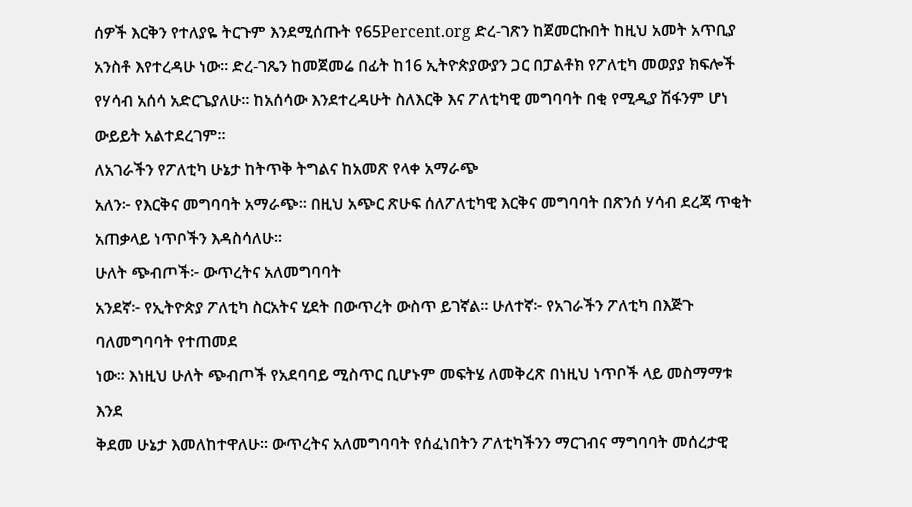ሰዎች እርቅን የተለያዬ ትርጉም እንደሚሰጡት የ65Percent.org ድረ-ገጽን ከጀመርኩበት ከዚህ አመት አጥቢያ አንስቶ እየተረዳሁ ነው። ድረ-ገጼን ከመጀመሬ በፊት ከ16 ኢትዮጵያውያን ጋር በፓልቶክ የፖለቲካ መወያያ ክፍሎች የሃሳብ አሰሳ አድርጌያለሁ። ከአሰሳው እንደተረዳሁት ስለእርቅ እና ፖለቲካዊ መግባባት በቂ የሚዲያ ሽፋንም ሆነ ውይይት አልተደረገም።
ለአገራችን የፖለቲካ ሁኔታ ከትጥቅ ትግልና ከአመጽ የላቀ አማራጭ
አለን፦ የእርቅና መግባባት አማራጭ። በዚህ አጭር ጽሁፍ ሰለፖለቲካዊ እርቅና መግባባት በጽንሰ ሃሳብ ደረጃ ጥቂት
አጠቃላይ ነጥቦችን እዳስሳለሁ።
ሁለት ጭብጦች፦ ውጥረትና አለመግባባት
አንደኛ፦ የኢትዮጵያ ፖለቲካ ስርአትና ሂደት በውጥረት ውስጥ ይገኛል። ሁለተኛ፦ የአገራችን ፖለቲካ በእጅጉ ባለመግባባት የተጠመደ
ነው። እነዚህ ሁለት ጭብጦች የአደባባይ ሚስጥር ቢሆኑም መፍትሄ ለመቅረጽ በነዚህ ነጥቦች ላይ መስማማቱ እንደ
ቅደመ ሁኔታ እመለከተዋለሁ። ውጥረትና አለመግባባት የሰፈነበትን ፖለቲካችንን ማርገብና ማግባባት መሰረታዊ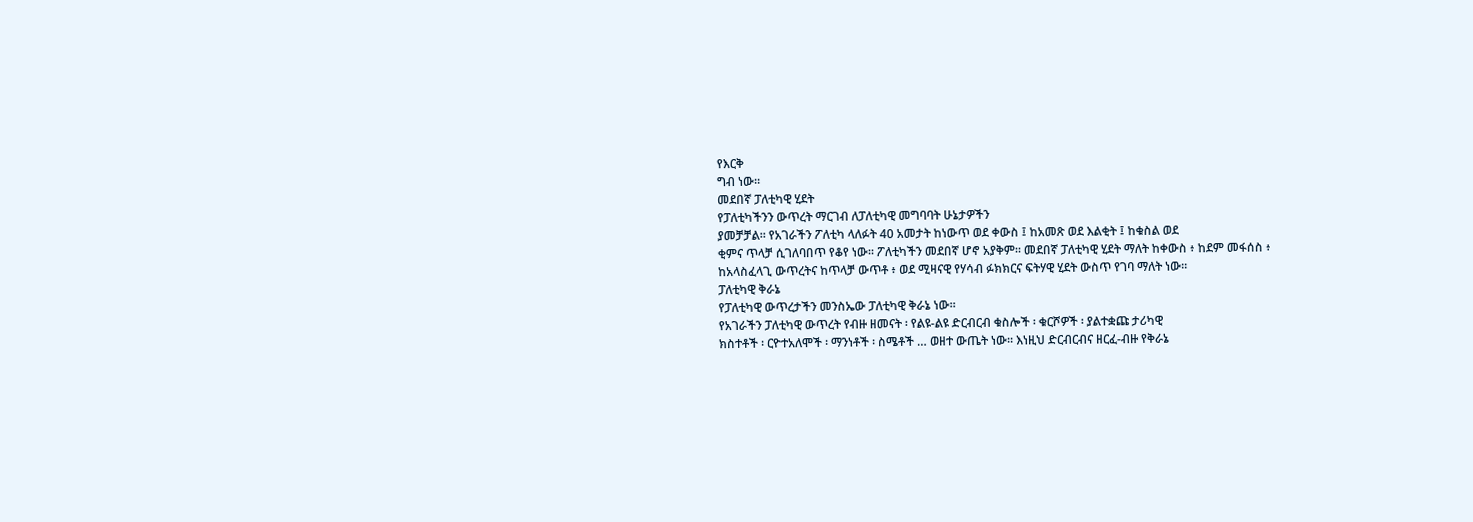የእርቅ
ግብ ነው።
መደበኛ ፓለቲካዊ ሂደት
የፓለቲካችንን ውጥረት ማርገብ ለፓለቲካዊ መግባባት ሁኔታዎችን
ያመቻቻል። የአገራችን ፖለቲካ ላለፉት 40 አመታት ከነውጥ ወደ ቀውስ ፤ ከአመጽ ወደ እልቂት ፤ ከቁስል ወደ
ቂምና ጥላቻ ሲገለባበጥ የቆየ ነው። ፖለቲካችን መደበኛ ሆኖ አያቅም። መደበኛ ፓለቲካዊ ሂደት ማለት ከቀውስ ፥ ከደም መፋሰስ ፥ ከአላስፈላጊ ውጥረትና ከጥላቻ ውጥቶ ፥ ወደ ሚዛናዊ የሃሳብ ፉክክርና ፍትሃዊ ሂደት ውስጥ የገባ ማለት ነው።
ፓለቲካዊ ቅራኔ
የፓለቲካዊ ውጥረታችን መንስኤው ፓለቲካዊ ቅራኔ ነው።
የአገራችን ፓለቲካዊ ውጥረት የብዙ ዘመናት ፡ የልዩ-ልዩ ድርብርብ ቁስሎች ፡ ቁርሾዎች ፡ ያልተቋጩ ታሪካዊ
ክስተቶች ፡ ርዮተአለሞች ፡ ማንነቶች ፡ ስሜቶች … ወዘተ ውጤት ነው። እነዚህ ድርብርብና ዘርፈ-ብዙ የቅራኔ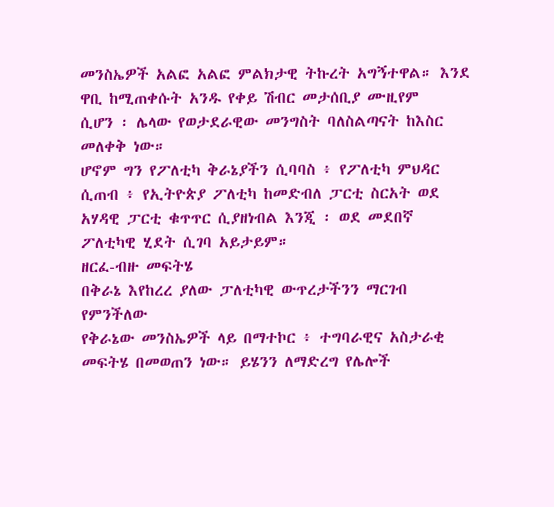መንስኤዎች አልፎ አልፎ ምልክታዊ ትኩረት አግኝተዋል። እንደ ዋቢ ከሚጠቀሱት አንዱ የቀይ ሽብር መታሰቢያ ሙዚየም
ሲሆን ፡ ሌላው የወታደራዊው መንግስት ባለስልጣናት ከእስር መለቀቅ ነው።
ሆኖም ግን የፖለቲካ ቅራኔያችን ሲባባስ ፥ የፖለቲካ ምህዳር
ሲጠብ ፥ የኢትዮጵያ ፖለቲካ ከመድብለ ፓርቲ ስርአት ወደ አሃዳዊ ፓርቲ ቁጥጥር ሲያዘነብል እንጂ ፡ ወደ መደበኛ
ፖለቲካዊ ሂደት ሲገባ አይታይም።
ዘርፈ-ብዙ መፍትሄ
በቅራኔ እየከረረ ያለው ፓለቲካዊ ውጥረታችንን ማርገብ የምንችለው
የቅራኔው መንስኤዎች ላይ በማተኮር ፥ ተግባራዊና አስታራቂ መፍትሄ በመወጠን ነው። ይሄንን ለማድረግ የሌሎች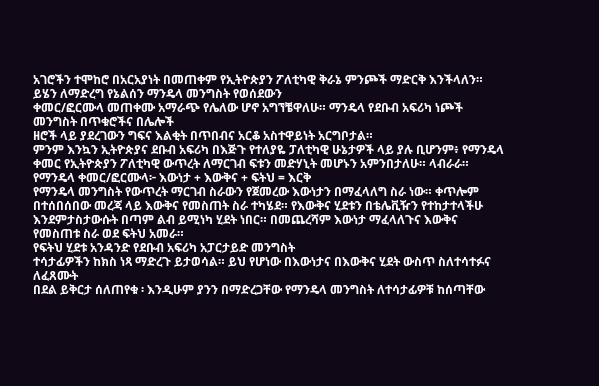አገሮችን ተሞከሮ በአርአያነት በመጠቀም የኢትዮጵያን ፖለቲካዊ ቅራኔ ምንጮች ማድርቅ እንችላለን።
ይሄን ለማድረግ የኔልሰን ማንዴላ መንግስት የወሰደውን
ቀመር/ፎርሙላ መጠቀሙ አማራጭ የሌለው ሆኖ አግኘቼዋለሁ። ማንዴላ የደቡብ አፍሪካ ነጮች መንግስት በጥቁሮችና በሌሎች
ዘሮች ላይ ያደረገውን ግፍና እልቂት በጥበብና አርቆ አስተዋይነት አርግቦታል።
ምንም እንኳን ኢትዮጵያና ደቡብ አፍሪካ በእጅጉ የተለያዬ ፓለቲካዊ ሁኔታዎች ላይ ያሉ ቢሆንም፥ የማንዴላ ቀመር የኢትዮጵያን ፖለቲካዊ ውጥረት ለማርገብ ፍቱን መድሃኒት መሆኑን አምንበታለሁ። ላብራራ።
የማንዴላ ቀመር/ፎርሙላ፦ እውነታ + እውቅና + ፍትህ = እርቅ
የማንዴላ መንግስት የውጥረት ማርገብ ስራውን የጀመረው እውነታን በማፈላለግ ስራ ነው። ቀጥሎም በተሰበሰበው መረጃ ላይ እውቅና የመስጠት ስራ ተካሄደ። የእውቅና ሂደቱን በቴሌቪዥን የተከታተላችሁ እንደምታስታውሱት በጣም ልብ ይሚነካ ሂደት ነበር። በመጨረሻም እውነታ ማፈላለጉና እውቅና የመስጠቱ ስራ ወደ ፍትህ አመራ።
የፍትህ ሂደቱ አንዳንድ የደቡብ አፍሪካ አፓርታይድ መንግስት
ተሳታፊዎችን ከክስ ነጻ ማድረጉ ይታወሳል። ይህ የሆነው በእውነታና በእውቅና ሂደት ውስጥ ስለተሳተፉና ለፈጸሙት
በደል ይቅርታ ሰለጠየቁ ፡ እንዲሁም ያንን በማድረጋቸው የማንዴላ መንግስት ለተሳታፊዎቹ ከሰጣቸው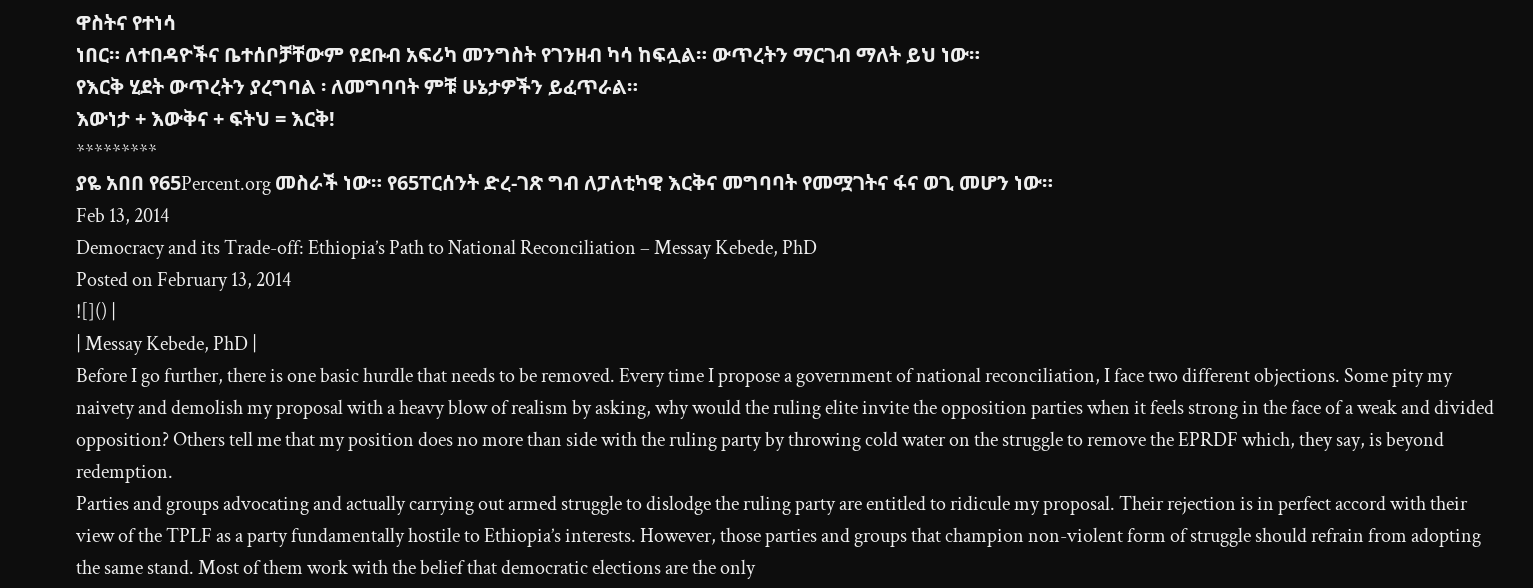ዋስትና የተነሳ
ነበር። ለተበዳዮችና ቤተሰቦቻቸውም የደቡብ አፍሪካ መንግስት የገንዘብ ካሳ ከፍሏል። ውጥረትን ማርገብ ማለት ይህ ነው።
የእርቅ ሂደት ውጥረትን ያረግባል ፡ ለመግባባት ምቹ ሁኔታዎችን ይፈጥራል።
እውነታ + እውቅና + ፍትህ = እርቅ!
*********
ያዬ አበበ የ65Percent.org መስራች ነው። የ65ፐርሰንት ድረ-ገጽ ግብ ለፓለቲካዊ እርቅና መግባባት የመሟገትና ፋና ወጊ መሆን ነው።
Feb 13, 2014
Democracy and its Trade-off: Ethiopia’s Path to National Reconciliation – Messay Kebede, PhD
Posted on February 13, 2014
![]() |
| Messay Kebede, PhD |
Before I go further, there is one basic hurdle that needs to be removed. Every time I propose a government of national reconciliation, I face two different objections. Some pity my naivety and demolish my proposal with a heavy blow of realism by asking, why would the ruling elite invite the opposition parties when it feels strong in the face of a weak and divided opposition? Others tell me that my position does no more than side with the ruling party by throwing cold water on the struggle to remove the EPRDF which, they say, is beyond redemption.
Parties and groups advocating and actually carrying out armed struggle to dislodge the ruling party are entitled to ridicule my proposal. Their rejection is in perfect accord with their view of the TPLF as a party fundamentally hostile to Ethiopia’s interests. However, those parties and groups that champion non-violent form of struggle should refrain from adopting the same stand. Most of them work with the belief that democratic elections are the only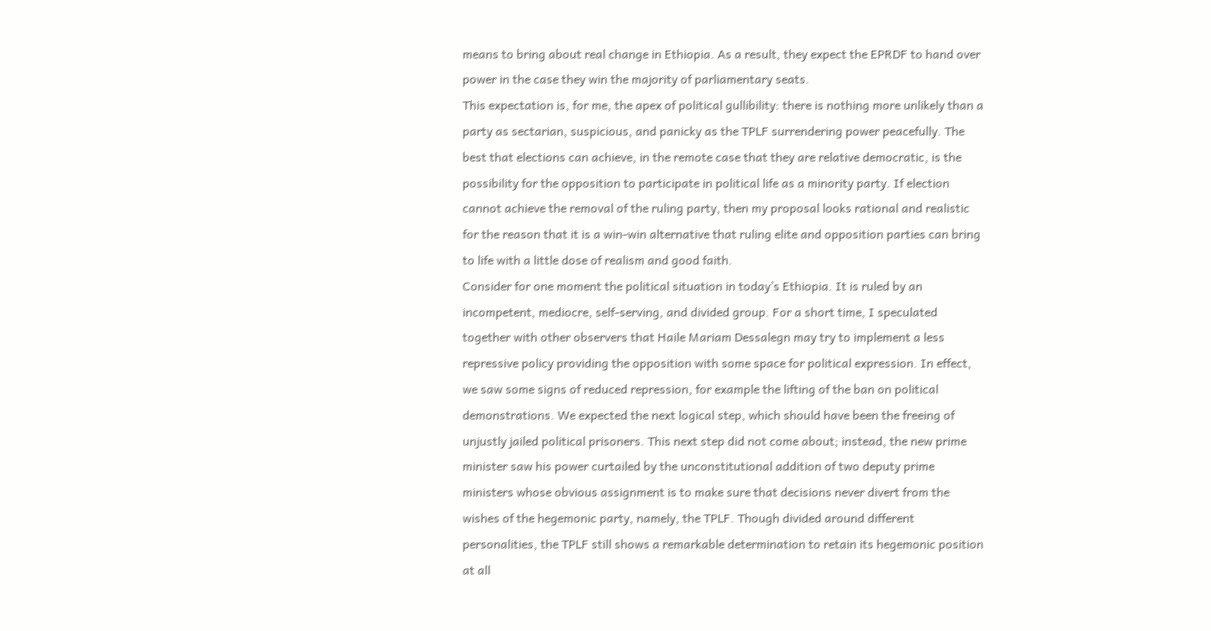means to bring about real change in Ethiopia. As a result, they expect the EPRDF to hand over power in the case they win the majority of parliamentary seats.
This expectation is, for me, the apex of political gullibility: there is nothing more unlikely than a party as sectarian, suspicious, and panicky as the TPLF surrendering power peacefully. The best that elections can achieve, in the remote case that they are relative democratic, is the possibility for the opposition to participate in political life as a minority party. If election cannot achieve the removal of the ruling party, then my proposal looks rational and realistic for the reason that it is a win-win alternative that ruling elite and opposition parties can bring to life with a little dose of realism and good faith.
Consider for one moment the political situation in today’s Ethiopia. It is ruled by an incompetent, mediocre, self-serving, and divided group. For a short time, I speculated together with other observers that Haile Mariam Dessalegn may try to implement a less repressive policy providing the opposition with some space for political expression. In effect, we saw some signs of reduced repression, for example the lifting of the ban on political demonstrations. We expected the next logical step, which should have been the freeing of unjustly jailed political prisoners. This next step did not come about; instead, the new prime minister saw his power curtailed by the unconstitutional addition of two deputy prime ministers whose obvious assignment is to make sure that decisions never divert from the wishes of the hegemonic party, namely, the TPLF. Though divided around different personalities, the TPLF still shows a remarkable determination to retain its hegemonic position at all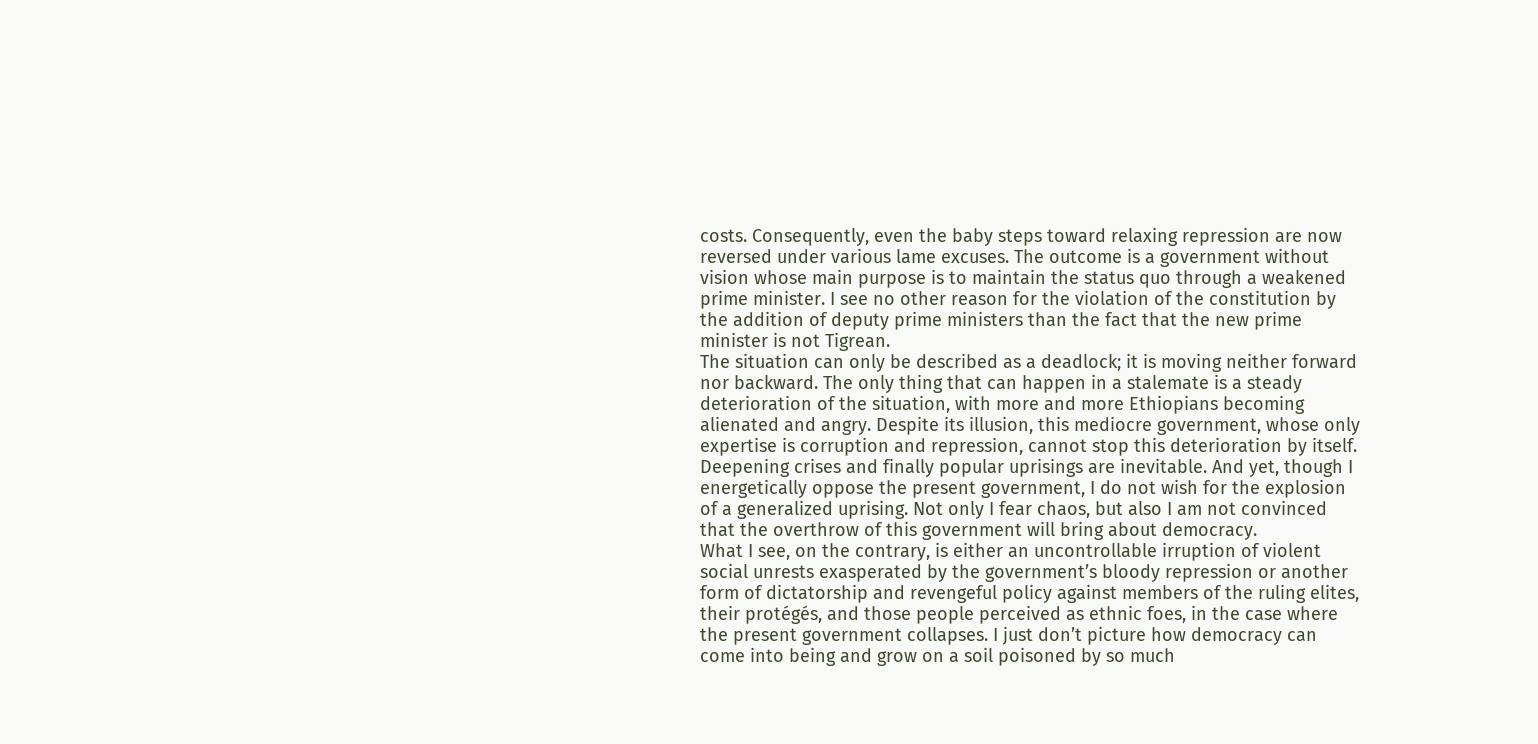costs. Consequently, even the baby steps toward relaxing repression are now reversed under various lame excuses. The outcome is a government without vision whose main purpose is to maintain the status quo through a weakened prime minister. I see no other reason for the violation of the constitution by the addition of deputy prime ministers than the fact that the new prime minister is not Tigrean.
The situation can only be described as a deadlock; it is moving neither forward nor backward. The only thing that can happen in a stalemate is a steady deterioration of the situation, with more and more Ethiopians becoming alienated and angry. Despite its illusion, this mediocre government, whose only expertise is corruption and repression, cannot stop this deterioration by itself. Deepening crises and finally popular uprisings are inevitable. And yet, though I energetically oppose the present government, I do not wish for the explosion of a generalized uprising. Not only I fear chaos, but also I am not convinced that the overthrow of this government will bring about democracy.
What I see, on the contrary, is either an uncontrollable irruption of violent social unrests exasperated by the government’s bloody repression or another form of dictatorship and revengeful policy against members of the ruling elites, their protégés, and those people perceived as ethnic foes, in the case where the present government collapses. I just don’t picture how democracy can come into being and grow on a soil poisoned by so much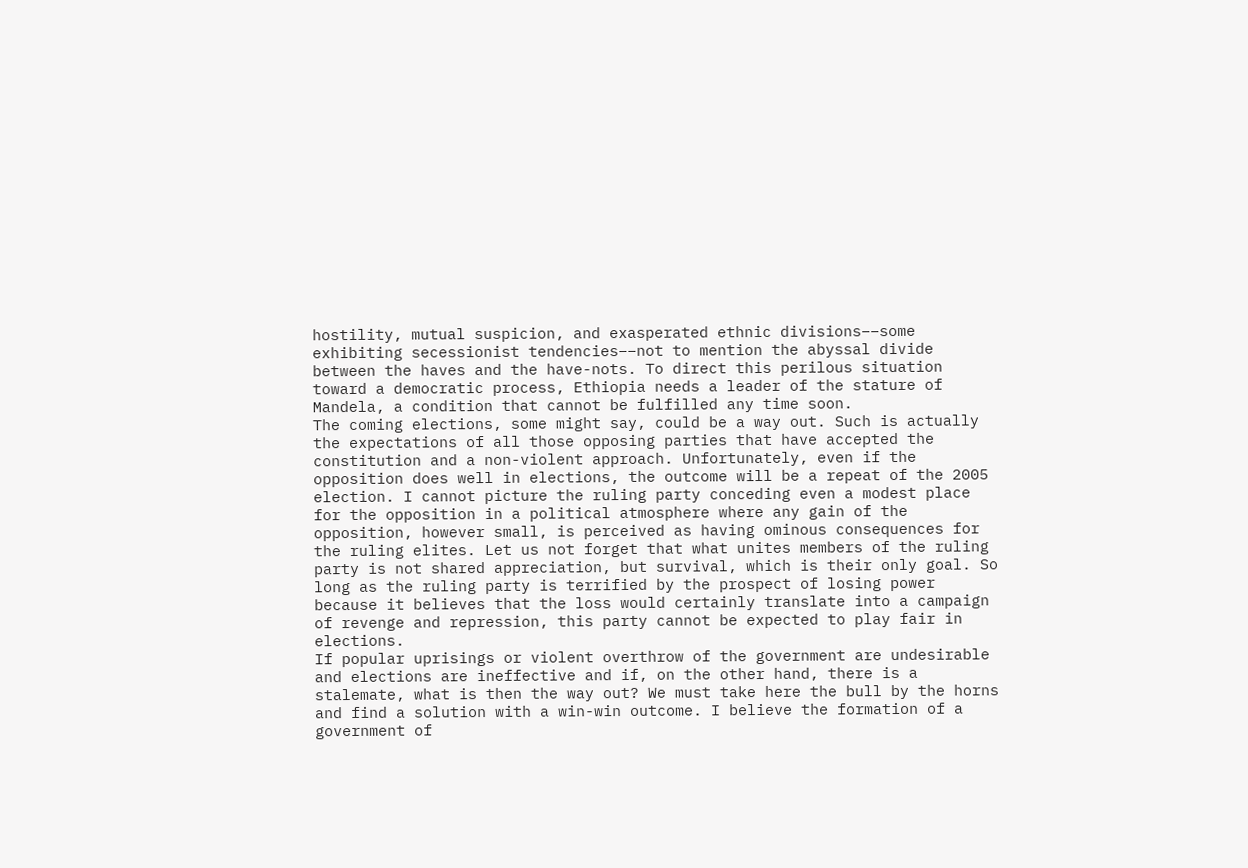hostility, mutual suspicion, and exasperated ethnic divisions––some exhibiting secessionist tendencies––not to mention the abyssal divide between the haves and the have-nots. To direct this perilous situation toward a democratic process, Ethiopia needs a leader of the stature of Mandela, a condition that cannot be fulfilled any time soon.
The coming elections, some might say, could be a way out. Such is actually the expectations of all those opposing parties that have accepted the constitution and a non-violent approach. Unfortunately, even if the opposition does well in elections, the outcome will be a repeat of the 2005 election. I cannot picture the ruling party conceding even a modest place for the opposition in a political atmosphere where any gain of the opposition, however small, is perceived as having ominous consequences for the ruling elites. Let us not forget that what unites members of the ruling party is not shared appreciation, but survival, which is their only goal. So long as the ruling party is terrified by the prospect of losing power because it believes that the loss would certainly translate into a campaign of revenge and repression, this party cannot be expected to play fair in elections.
If popular uprisings or violent overthrow of the government are undesirable and elections are ineffective and if, on the other hand, there is a stalemate, what is then the way out? We must take here the bull by the horns and find a solution with a win-win outcome. I believe the formation of a government of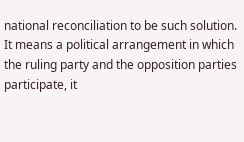national reconciliation to be such solution. It means a political arrangement in which the ruling party and the opposition parties participate, it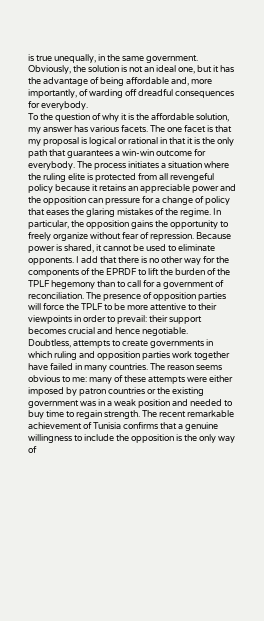is true unequally, in the same government. Obviously, the solution is not an ideal one, but it has the advantage of being affordable and, more importantly, of warding off dreadful consequences for everybody.
To the question of why it is the affordable solution, my answer has various facets. The one facet is that my proposal is logical or rational in that it is the only path that guarantees a win-win outcome for everybody. The process initiates a situation where the ruling elite is protected from all revengeful policy because it retains an appreciable power and the opposition can pressure for a change of policy that eases the glaring mistakes of the regime. In particular, the opposition gains the opportunity to freely organize without fear of repression. Because power is shared, it cannot be used to eliminate opponents. I add that there is no other way for the components of the EPRDF to lift the burden of the TPLF hegemony than to call for a government of reconciliation. The presence of opposition parties will force the TPLF to be more attentive to their viewpoints in order to prevail: their support becomes crucial and hence negotiable.
Doubtless, attempts to create governments in which ruling and opposition parties work together have failed in many countries. The reason seems obvious to me: many of these attempts were either imposed by patron countries or the existing government was in a weak position and needed to buy time to regain strength. The recent remarkable achievement of Tunisia confirms that a genuine willingness to include the opposition is the only way of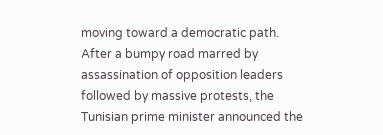moving toward a democratic path. After a bumpy road marred by assassination of opposition leaders followed by massive protests, the Tunisian prime minister announced the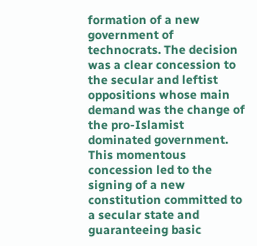formation of a new government of technocrats. The decision was a clear concession to the secular and leftist oppositions whose main demand was the change of the pro-Islamist dominated government. This momentous concession led to the signing of a new constitution committed to a secular state and guaranteeing basic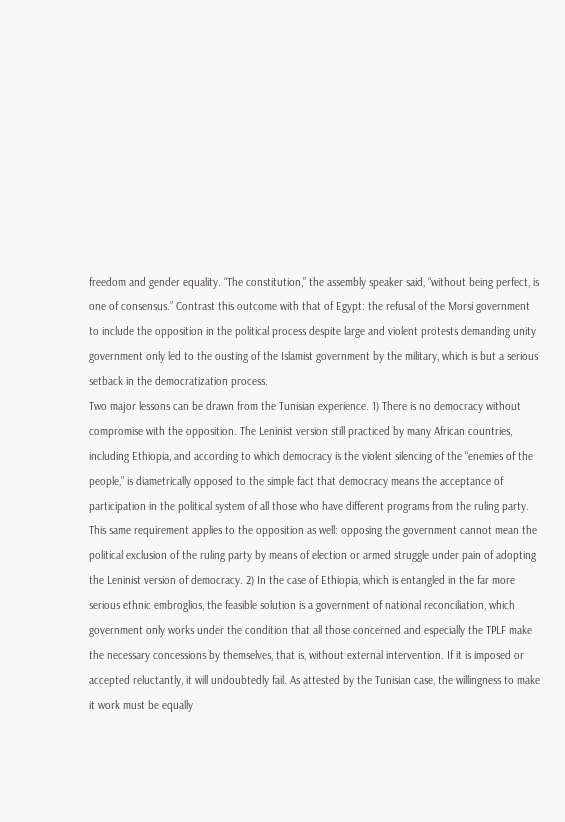freedom and gender equality. “The constitution,” the assembly speaker said, “without being perfect, is one of consensus.” Contrast this outcome with that of Egypt: the refusal of the Morsi government to include the opposition in the political process despite large and violent protests demanding unity government only led to the ousting of the Islamist government by the military, which is but a serious setback in the democratization process.
Two major lessons can be drawn from the Tunisian experience. 1) There is no democracy without compromise with the opposition. The Leninist version still practiced by many African countries, including Ethiopia, and according to which democracy is the violent silencing of the “enemies of the people,” is diametrically opposed to the simple fact that democracy means the acceptance of participation in the political system of all those who have different programs from the ruling party. This same requirement applies to the opposition as well: opposing the government cannot mean the political exclusion of the ruling party by means of election or armed struggle under pain of adopting the Leninist version of democracy. 2) In the case of Ethiopia, which is entangled in the far more serious ethnic embroglios, the feasible solution is a government of national reconciliation, which government only works under the condition that all those concerned and especially the TPLF make the necessary concessions by themselves, that is, without external intervention. If it is imposed or accepted reluctantly, it will undoubtedly fail. As attested by the Tunisian case, the willingness to make it work must be equally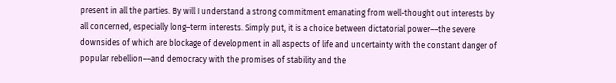present in all the parties. By will I understand a strong commitment emanating from well-thought out interests by all concerned, especially long–term interests. Simply put, it is a choice between dictatorial power––the severe downsides of which are blockage of development in all aspects of life and uncertainty with the constant danger of popular rebellion––and democracy with the promises of stability and the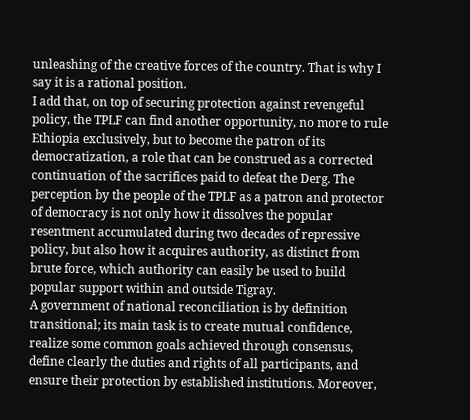unleashing of the creative forces of the country. That is why I say it is a rational position.
I add that, on top of securing protection against revengeful policy, the TPLF can find another opportunity, no more to rule Ethiopia exclusively, but to become the patron of its democratization, a role that can be construed as a corrected continuation of the sacrifices paid to defeat the Derg. The perception by the people of the TPLF as a patron and protector of democracy is not only how it dissolves the popular resentment accumulated during two decades of repressive policy, but also how it acquires authority, as distinct from brute force, which authority can easily be used to build popular support within and outside Tigray.
A government of national reconciliation is by definition transitional; its main task is to create mutual confidence, realize some common goals achieved through consensus, define clearly the duties and rights of all participants, and ensure their protection by established institutions. Moreover,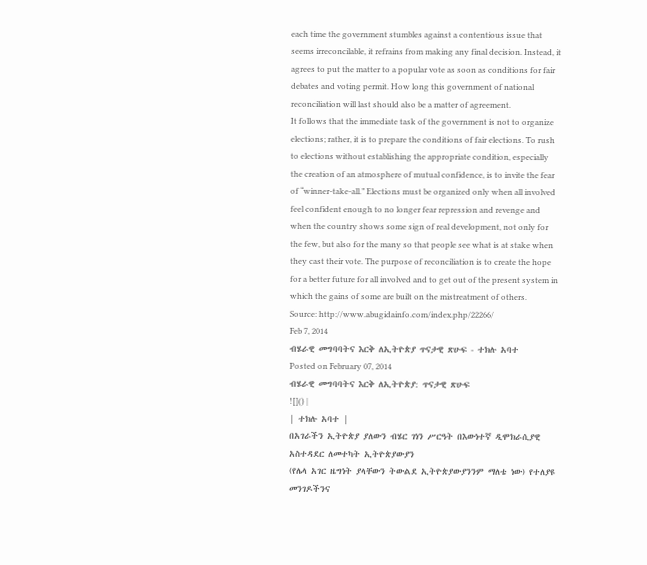each time the government stumbles against a contentious issue that seems irreconcilable, it refrains from making any final decision. Instead, it agrees to put the matter to a popular vote as soon as conditions for fair debates and voting permit. How long this government of national reconciliation will last should also be a matter of agreement.
It follows that the immediate task of the government is not to organize elections; rather, it is to prepare the conditions of fair elections. To rush to elections without establishing the appropriate condition, especially the creation of an atmosphere of mutual confidence, is to invite the fear of “winner-take-all.” Elections must be organized only when all involved feel confident enough to no longer fear repression and revenge and when the country shows some sign of real development, not only for the few, but also for the many so that people see what is at stake when they cast their vote. The purpose of reconciliation is to create the hope for a better future for all involved and to get out of the present system in which the gains of some are built on the mistreatment of others.
Source: http://www.abugidainfo.com/index.php/22266/
Feb 7, 2014
ብሄራዊ መግባባትና እርቅ ለኢትዮጵያ ጥናታዊ ጽሁፍ - ተክሉ አባተ
Posted on February 07, 2014
ብሄራዊ መግባባትና እርቅ ለኢትዮጵያ: ጥናታዊ ጽሁፍ
![]() |
| ተክሉ አባተ |
በአገራችን ኢትዮጵያ ያለውን ብሄር ገነን ሥርዓት በእውነተኛ ዲሞክራሲያዊ አስተዳደር ለመተካት ኢትዮጵያውያን
(የሌላ አገር ዜግነት ያላቸውን ትውልደ ኢትዮጵያውያንንም ማለቴ ነው) የተለያዩ መንገዶችንና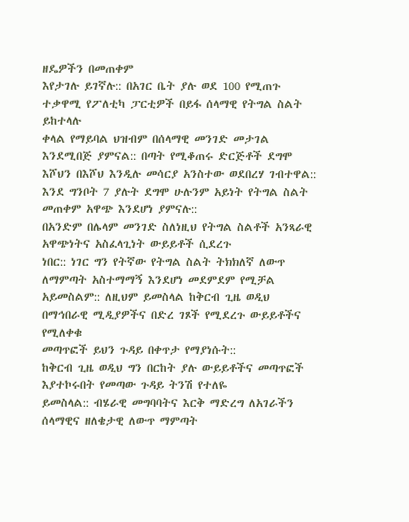ዘዴዎችን በመጠቀም
እየታገሉ ይገኛሉ:: በአገር ቤት ያሉ ወደ 100 የሚጠጉ ተቃዋሚ የፖለቲካ ፓርቲዎች በይፋ ሰላማዊ የትግል ስልት ይከተላሉ
ቀላል የማይባል ህዝብም በሰላማዊ መንገድ መታገል እንደሚበጅ ያምናል:: በጣት የሚቆጠሩ ድርጅቶች ደግሞ
እሾህን በእሾህ እንዲሉ መሳርያ አንስተው ወደበረሃ ገብተዋል:: እንደ ግንቦት 7 ያሉት ደግሞ ሁሉንም አይነት የትግል ስልት መጠቀም አዋጭ እንደሆነ ያምናሉ::
በአንድም በሌላም መንገድ ስለነዚህ የትግል ስልቶች አንጻራዊ አዋጭነትና አስፈላጊነት ውይይቶች ሲደረጉ
ነበር:: ነገር ግን የትኛው የትግል ስልት ትክክለኛ ለውጥ ለማምጣት አስተማማኝ እንደሆነ መደምደም የሚቻል
አይመስልም:: ለዚህም ይመስላል ከቅርብ ጊዜ ወዲህ በማኅበራዊ ሚዲያዎችና በድረ ገጾች የሚደረጉ ውይይቶችና የሚለቀቁ
መጣጥፎች ይህን ጉዳይ በቀጥታ የማያነሱት::
ከቅርብ ጊዜ ወዲህ ግን በርከት ያሉ ውይይቶችና መጣጥፎች እያተኮሩበት የመጣው ጉዳይ ትንሽ የተለዬ
ይመስላል:: ብሄራዊ መግባባትና እርቅ ማድረግ ለአገራችን ሰላማዊና ዘለቄታዊ ለውጥ ማምጣት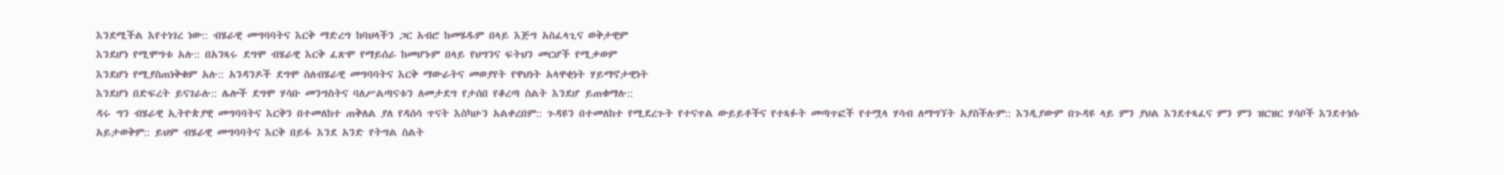እንደሚችል እየተነገረ ነው:: ብሄራዊ መግባባትና እርቅ ማድረግ ከባህላችን ጋር አብሮ ከመሄዱም በላይ እጅግ አስፈላጊና ወቅታዊም
እንደሆነ የሚሞግቱ አሉ:: በአንጻሩ ደግሞ ብሄራዊ እርቅ ፈጽሞ የማይሰራ ከመሆኑም በላይ የህግንና ፍትህን መርሆች የሚቃወም
እንደሆነ የሚያስጠነቅቁም አሉ:: አንዳንዶች ደግሞ ስለብሄራዊ መግባባትና እርቅ ማውራትና መወያየት የዋህነት አላዋቂነት ሃይማኖታዊነት
እንደሆነ በድፍረት ይናገራሉ:: ሌሎች ደግሞ ሃሳቡ መንግስትና ባለሥልጣናቱን ለመታደግ የታሰበ የቆረጣ ስልት እንደሆ ይጠቁማሉ::
ዳሩ ግን ብሄራዊ ኢትዮጵያዊ መግባባትና እርቅን በተመለከተ ጠቅለል ያለ የዳሰሳ ጥናት እስካሁን አልቀረበም:: ጉዳዩን በተመለከተ የሚደረጉት የተናጥል ውይይቶችና የተጻፉት መጣጥፎች የተሟላ ሃሳብ ለማግኘት አያስችሉም:: እንዲያውም በጉዳዩ ላይ ምን ያህል እንደተጻፈና ምን ምን ዝርዝር ሃሳቦች እንደተነሱ አይታወቅም:: ይህም ብሄራዊ መግባባትና እርቅ በይፋ እንደ አንድ የትግል ስልት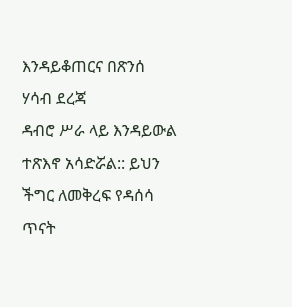እንዳይቆጠርና በጽንሰ ሃሳብ ደረጃ
ዳብሮ ሥራ ላይ እንዳይውል ተጽእኖ አሳድሯል:: ይህን ችግር ለመቅረፍ የዳሰሳ ጥናት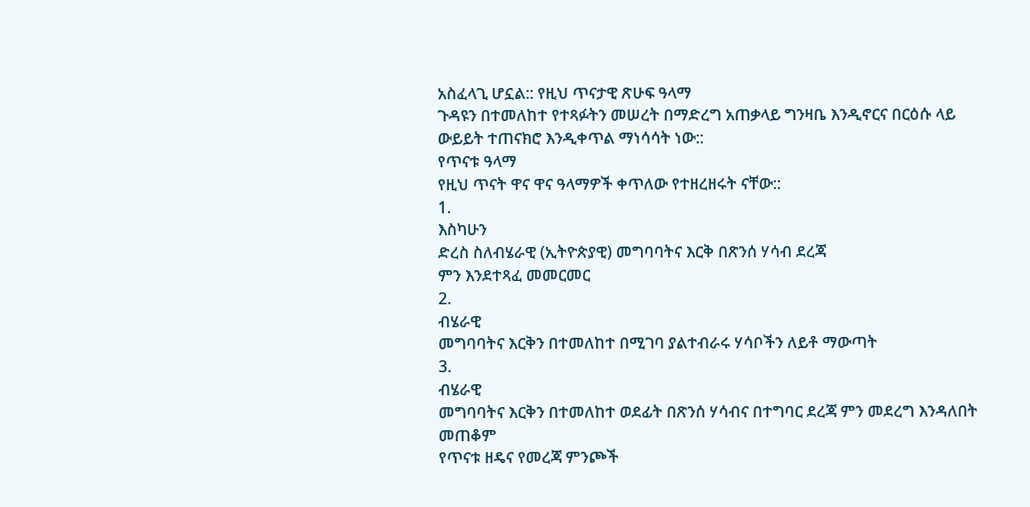አስፈላጊ ሆኗል:: የዚህ ጥናታዊ ጽሁፍ ዓላማ
ጉዳዩን በተመለከተ የተጻፉትን መሠረት በማድረግ አጠቃላይ ግንዛቤ እንዲኖርና በርዕሱ ላይ ውይይት ተጠናክሮ እንዲቀጥል ማነሳሳት ነው::
የጥናቱ ዓላማ
የዚህ ጥናት ዋና ዋና ዓላማዎች ቀጥለው የተዘረዘሩት ናቸው::
1.
እስካሁን
ድረስ ስለብሄራዊ (ኢትዮጵያዊ) መግባባትና እርቅ በጽንሰ ሃሳብ ደረጃ
ምን እንደተጻፈ መመርመር
2.
ብሄራዊ
መግባባትና እርቅን በተመለከተ በሚገባ ያልተብራሩ ሃሳቦችን ለይቶ ማውጣት
3.
ብሄራዊ
መግባባትና እርቅን በተመለከተ ወደፊት በጽንሰ ሃሳብና በተግባር ደረጃ ምን መደረግ እንዳለበት መጠቆም
የጥናቱ ዘዴና የመረጃ ምንጮች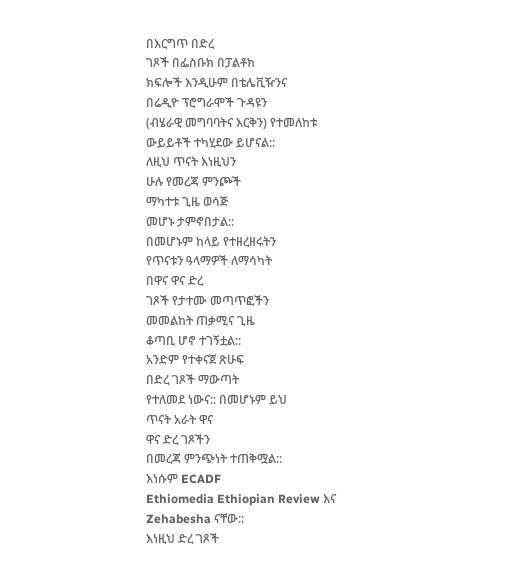በእርግጥ በድረ
ገጾች በፌስቡክ በፓልቶክ
ክፍሎች እንዲሁም በቴሌቪዥንና
በሬዲዮ ፕሮግራሞች ጉዳዩን
(ብሄራዊ መግባባትና እርቅን) የተመለከቱ
ውይይቶች ተካሂደው ይሆናል::
ለዚህ ጥናት እነዚህን
ሁሉ የመረጃ ምንጮች
ማካተቱ ጊዜ ወሳጅ
መሆኑ ታምኖበታል::
በመሆኑም ከላይ የተዘረዘሩትን
የጥናቱን ዓላማዎች ለማሳካት
በዋና ዋና ድረ
ገጾች የታተሙ መጣጥፎችን
መመልከት ጠቃሚና ጊዜ
ቆጣቢ ሆኖ ተገኝቷል::
አንድም የተቀናጀ ጽሁፍ
በድረ ገጾች ማውጣት
የተለመደ ነውና:: በመሆኑም ይህ
ጥናት አራት ዋና
ዋና ድረ ገጾችን
በመረጃ ምንጭነት ተጠቅሟል::
እነሱም ECADF
Ethiomedia Ethiopian Review እና
Zehabesha ናቸው::
እነዚህ ድረ ገጾች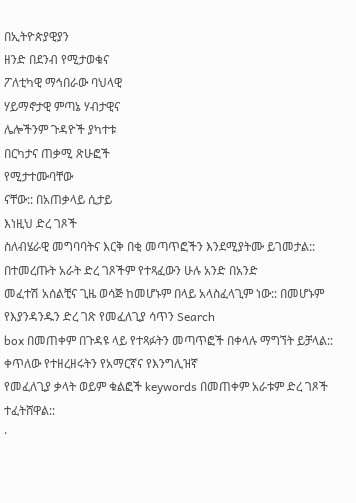በኢትዮጵያዊያን
ዘንድ በደንብ የሚታወቁና
ፖለቲካዊ ማኅበራው ባህላዊ
ሃይማኖታዊ ምጣኔ ሃብታዊና
ሌሎችንም ጉዳዮች ያካተቱ
በርካታና ጠቃሚ ጽሁፎች
የሚታተሙባቸው
ናቸው:: በአጠቃላይ ሲታይ
እነዚህ ድረ ገጾች
ስለብሄራዊ መግባባትና እርቅ በቂ መጣጥፎችን እንደሚያትሙ ይገመታል::
በተመረጡት አራት ድረ ገጾችም የተጻፈውን ሁሉ አንድ በአንድ
መፈተሽ አሰልቺና ጊዜ ወሳጅ ከመሆኑም በላይ አላስፈላጊም ነው:: በመሆኑም የእያንዳንዱን ድረ ገጽ የመፈለጊያ ሳጥን Search
box በመጠቀም በጉዳዩ ላይ የተጻፉትን መጣጥፎች በቀላሉ ማግኘት ይቻላል:: ቀጥለው የተዘረዘሩትን የአማርኛና የእንግሊዝኛ
የመፈለጊያ ቃላት ወይም ቁልፎች keywords በመጠቀም አራቱም ድረ ገጾች ተፈትሸዋል::
·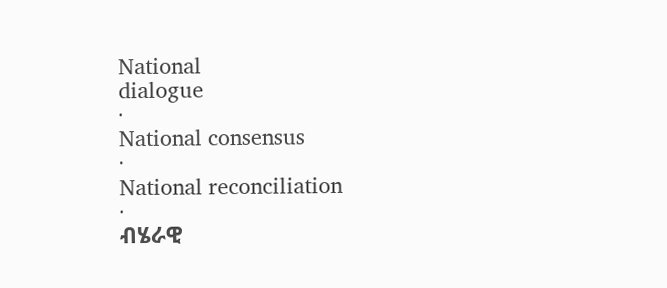National
dialogue
·
National consensus
·
National reconciliation
·
ብሄራዊ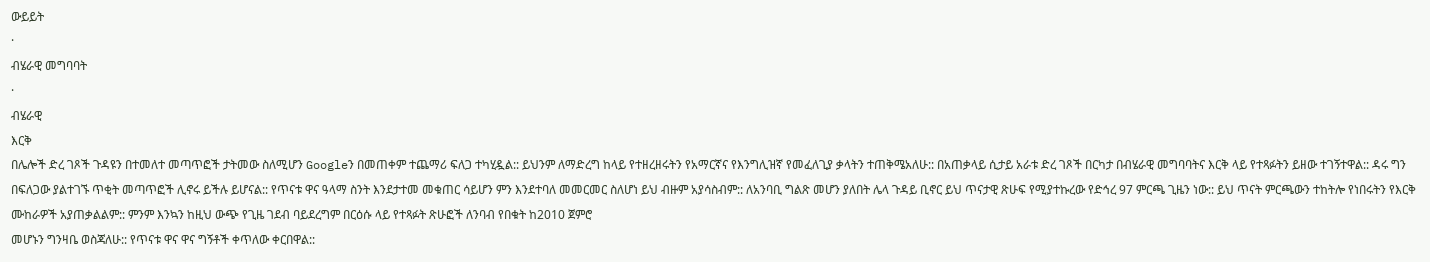ውይይት
·
ብሄራዊ መግባባት
·
ብሄራዊ
እርቅ
በሌሎች ድረ ገጾች ጉዳዩን በተመለተ መጣጥፎች ታትመው ስለሚሆን Googleን በመጠቀም ተጨማሪ ፍለጋ ተካሂዷል:: ይህንም ለማድረግ ከላይ የተዘረዘሩትን የአማርኛና የእንግሊዝኛ የመፈለጊያ ቃላትን ተጠቅሜአለሁ:: በአጠቃላይ ሲታይ አራቱ ድረ ገጾች በርካታ በብሄራዊ መግባባትና እርቅ ላይ የተጻፉትን ይዘው ተገኝተዋል:: ዳሩ ግን በፍለጋው ያልተገኙ ጥቂት መጣጥፎች ሊኖሩ ይችሉ ይሆናል:: የጥናቱ ዋና ዓላማ ስንት እንደታተመ መቁጠር ሳይሆን ምን እንደተባለ መመርመር ስለሆነ ይህ ብዙም አያሳስብም:: ለአንባቢ ግልጽ መሆን ያለበት ሌላ ጉዳይ ቢኖር ይህ ጥናታዊ ጽሁፍ የሚያተኩረው የድኅረ 97 ምርጫ ጊዜን ነው:: ይህ ጥናት ምርጫውን ተከትሎ የነበሩትን የእርቅ ሙከራዎች አያጠቃልልም:: ምንም እንኳን ከዚህ ውጭ የጊዜ ገደብ ባይደረግም በርዕሱ ላይ የተጻፉት ጽሁፎች ለንባብ የበቁት ከ2010 ጀምሮ
መሆኑን ግንዛቤ ወስጃለሁ:: የጥናቱ ዋና ዋና ግኝቶች ቀጥለው ቀርበዋል::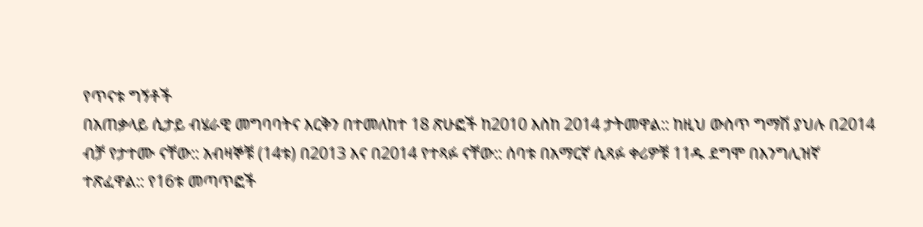የጥናቱ ግኝቶች
በአጠቃላይ ሲታይ ብሄራዊ መግባባትና እርቅን በተመለከተ 18 ጽሁፎች ከ2010 እስከ 2014 ታትመዋል:: ከዚህ ውስጥ ግማሽ ያህሉ በ2014 ብቻ የታተሙ ናቸው:: አብዛኞቹ (14ቱ) በ2013 እና በ2014 የተጻፉ ናቸው:: ሰባቱ በአማርኛ ሲጻፉ ቀሪዎቹ 11ዱ ደግሞ በእንግሊዝኛ ተጽፈዋል:: የ16ቱ መጣጥፎች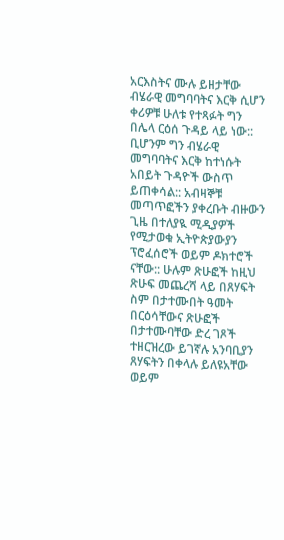አርእስትና ሙሉ ይዘታቸው ብሄራዊ መግባባትና እርቅ ሲሆን ቀሪዎቹ ሁለቱ የተጻፉት ግን በሌላ ርዕሰ ጉዳይ ላይ ነው:: ቢሆንም ግን ብሄራዊ መግባባትና እርቅ ከተነሱት አበይት ጉዳዮች ውስጥ ይጠቀሳል:: አብዛኞቹ መጣጥፎችን ያቀረቡት ብዙውን
ጊዜ በተለያዪ ሚዲያዎች የሚታወቁ ኢትዮጵያውያን ፕሮፈሰሮች ወይም ዶክተሮች ናቸው:: ሁሉም ጽሁፎች ከዚህ ጽሁፍ መጨረሻ ላይ በጸሃፍት ስም በታተሙበት ዓመት በርዕሳቸውና ጽሁፎች በታተሙባቸው ድረ ገጾች ተዘርዝረው ይገኛሉ አንባቢያን
ጸሃፍትን በቀላሉ ይለዩአቸው ወይም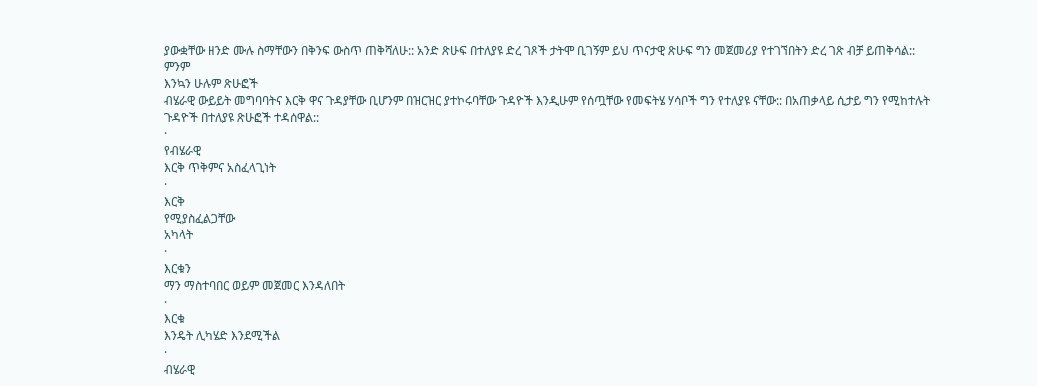ያውቋቸው ዘንድ ሙሉ ስማቸውን በቅንፍ ውስጥ ጠቅሻለሁ:: አንድ ጽሁፍ በተለያዩ ድረ ገጾች ታትሞ ቢገኝም ይህ ጥናታዊ ጽሁፍ ግን መጀመሪያ የተገኘበትን ድረ ገጽ ብቻ ይጠቅሳል::
ምንም
እንኳን ሁሉም ጽሁፎች
ብሄራዊ ውይይት መግባባትና እርቅ ዋና ጉዳያቸው ቢሆንም በዝርዝር ያተኮሩባቸው ጉዳዮች እንዲሁም የሰጧቸው የመፍትሄ ሃሳቦች ግን የተለያዩ ናቸው:: በአጠቃላይ ሲታይ ግን የሚከተሉት ጉዳዮች በተለያዩ ጽሁፎች ተዳሰዋል::
·
የብሄራዊ
እርቅ ጥቅምና አስፈላጊነት
·
እርቅ
የሚያስፈልጋቸው
አካላት
·
እርቁን
ማን ማስተባበር ወይም መጀመር እንዳለበት
·
እርቁ
እንዴት ሊካሄድ እንደሚችል
·
ብሄራዊ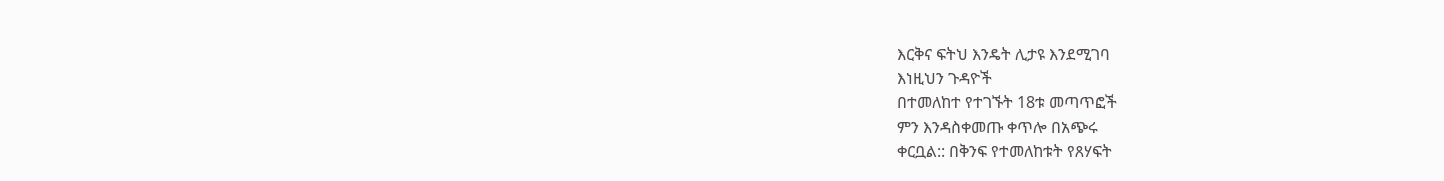እርቅና ፍትህ እንዴት ሊታዩ እንደሚገባ
እነዚህን ጉዳዮች
በተመለከተ የተገኙት 18ቱ መጣጥፎች
ምን እንዳስቀመጡ ቀጥሎ በአጭሩ
ቀርቧል:: በቅንፍ የተመለከቱት የጸሃፍት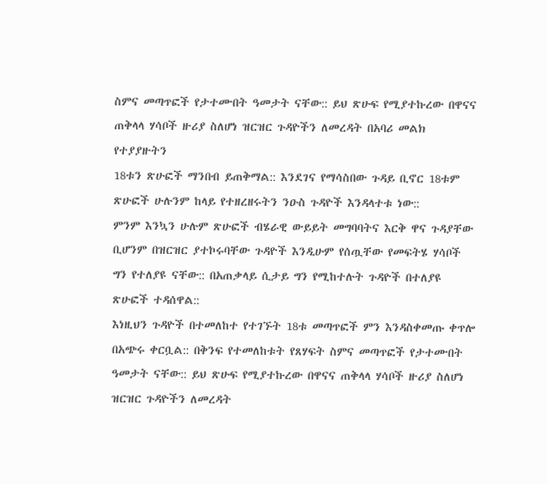ስምና መጣጥፎች የታተሙበት ዓመታት ናቸው:: ይህ ጽሁፍ የሚያተኩረው በዋናና ጠቅላላ ሃሳቦች ዙሪያ ስለሆነ ዝርዝር ጉዳዮችን ለመረዳት በአባሪ መልክ የተያያዙትን
18ቱን ጽሁፎች ማንበብ ይጠቅማል:: እንደገና የማሳስበው ጉዳይ ቢኖር 18ቱም ጽሁፎች ሁሉንም ከላይ የተዘረዘሩትን ንዑስ ጉዳዮች እንዳላተቱ ነው::
ምንም እንኳን ሁሉም ጽሁፎች ብሄራዊ ውይይት መግባባትና እርቅ ዋና ጉዳያቸው ቢሆንም በዝርዝር ያተኮሩባቸው ጉዳዮች እንዲሁም የሰጧቸው የመፍትሄ ሃሳቦች ግን የተለያዩ ናቸው:: በአጠቃላይ ሲታይ ግን የሚከተሉት ጉዳዮች በተለያዩ ጽሁፎች ተዳሰዋል::
እነዚህን ጉዳዮች በተመለከተ የተገኙት 18ቱ መጣጥፎች ምን እንዳስቀመጡ ቀጥሎ በአጭሩ ቀርቧል:: በቅንፍ የተመለከቱት የጸሃፍት ስምና መጣጥፎች የታተሙበት ዓመታት ናቸው:: ይህ ጽሁፍ የሚያተኩረው በዋናና ጠቅላላ ሃሳቦች ዙሪያ ስለሆነ ዝርዝር ጉዳዮችን ለመረዳት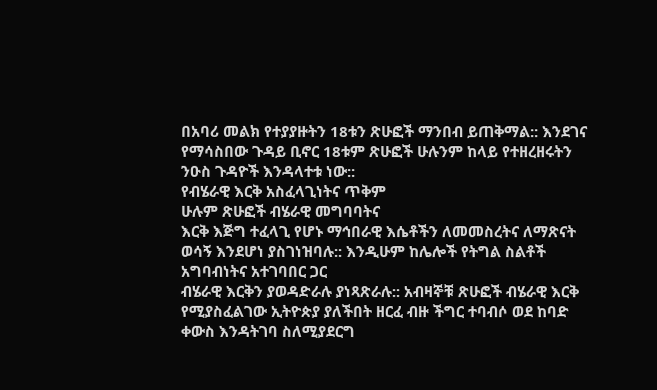በአባሪ መልክ የተያያዙትን 18ቱን ጽሁፎች ማንበብ ይጠቅማል:: እንደገና የማሳስበው ጉዳይ ቢኖር 18ቱም ጽሁፎች ሁሉንም ከላይ የተዘረዘሩትን ንዑስ ጉዳዮች እንዳላተቱ ነው::
የብሄራዊ እርቅ አስፈላጊነትና ጥቅም
ሁሉም ጽሁፎች ብሄራዊ መግባባትና
እርቅ እጅግ ተፈላጊ የሆኑ ማኅበራዊ እሴቶችን ለመመስረትና ለማጽናት ወሳኝ እንደሆነ ያስገነዝባሉ:: እንዲሁም ከሌሎች የትግል ስልቶች አግባብነትና አተገባበር ጋር
ብሄራዊ እርቅን ያወዳድራሉ ያነጻጽራሉ:: አብዛኞቹ ጽሁፎች ብሄራዊ እርቅ
የሚያስፈልገው ኢትዮጵያ ያለችበት ዘርፈ ብዙ ችግር ተባብሶ ወደ ከባድ ቀውስ እንዳትገባ ስለሚያደርግ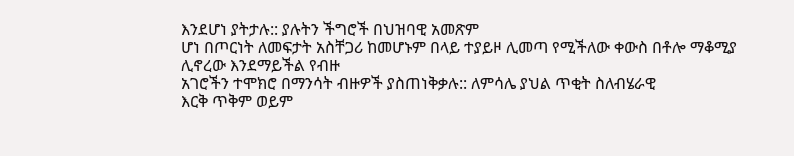እንደሆነ ያትታሉ:: ያሉትን ችግሮች በህዝባዊ አመጽም
ሆነ በጦርነት ለመፍታት አስቸጋሪ ከመሆኑም በላይ ተያይዞ ሊመጣ የሚችለው ቀውስ በቶሎ ማቆሚያ ሊኖረው እንደማይችል የብዙ
አገሮችን ተሞክሮ በማንሳት ብዙዎች ያስጠነቅቃሉ:: ለምሳሌ ያህል ጥቂት ስለብሄራዊ
እርቅ ጥቅም ወይም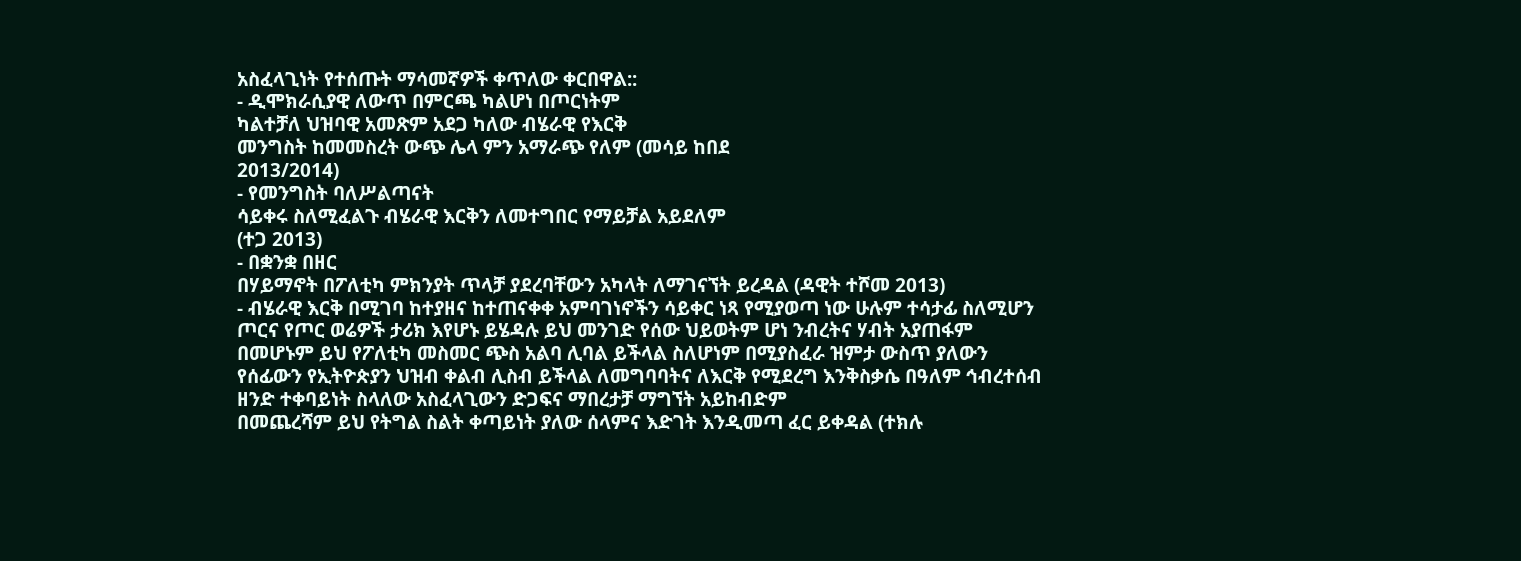አስፈላጊነት የተሰጡት ማሳመኛዎች ቀጥለው ቀርበዋል::
- ዲሞክራሲያዊ ለውጥ በምርጫ ካልሆነ በጦርነትም
ካልተቻለ ህዝባዊ አመጽም አደጋ ካለው ብሄራዊ የእርቅ
መንግስት ከመመስረት ውጭ ሌላ ምን አማራጭ የለም (መሳይ ከበደ
2013/2014)
- የመንግስት ባለሥልጣናት
ሳይቀሩ ስለሚፈልጉ ብሄራዊ እርቅን ለመተግበር የማይቻል አይደለም
(ተጋ 2013)
- በቋንቋ በዘር
በሃይማኖት በፖለቲካ ምክንያት ጥላቻ ያደረባቸውን አካላት ለማገናኘት ይረዳል (ዳዊት ተሾመ 2013)
- ብሄራዊ እርቅ በሚገባ ከተያዘና ከተጠናቀቀ አምባገነኖችን ሳይቀር ነጻ የሚያወጣ ነው ሁሉም ተሳታፊ ስለሚሆን ጦርና የጦር ወሬዎች ታሪክ እየሆኑ ይሄዳሉ ይህ መንገድ የሰው ህይወትም ሆነ ንብረትና ሃብት አያጠፋም በመሆኑም ይህ የፖለቲካ መስመር ጭስ አልባ ሊባል ይችላል ስለሆነም በሚያስፈራ ዝምታ ውስጥ ያለውን የሰፊውን የኢትዮጵያን ህዝብ ቀልብ ሊስብ ይችላል ለመግባባትና ለእርቅ የሚደረግ እንቅስቃሴ በዓለም ኅብረተሰብ ዘንድ ተቀባይነት ስላለው አስፈላጊውን ድጋፍና ማበረታቻ ማግኘት አይከብድም
በመጨረሻም ይህ የትግል ስልት ቀጣይነት ያለው ሰላምና እድገት እንዲመጣ ፈር ይቀዳል (ተክሉ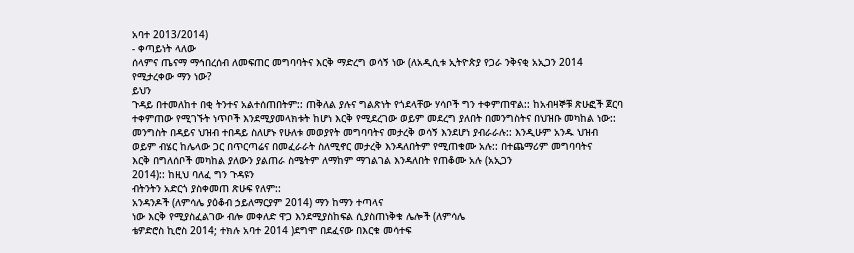አባተ 2013/2014)
- ቀጣይነት ላለው
ሰላምና ጤናማ ማኅበረሰብ ለመፍጠር መግባባትና እርቅ ማድረግ ወሳኝ ነው (ለአዲሲቱ ኢትዮጵያ የጋራ ንቅናቂ አኢጋን 2014
የሚታረቀው ማን ነው?
ይህን
ጉዳይ በተመለከተ በቂ ትንተና አልተሰጠበትም:: ጠቅለል ያሉና ግልጽነት የጎደላቸው ሃሳቦች ግን ተቀምጠዋል:: ከአብዛኞቹ ጽሁፎች ጀርባ
ተቀምጠው የሚገኙት ነጥቦች እንደሚያመላክቱት ከሆነ እርቅ የሚደረገው ወይም መደረግ ያለበት በመንግስትና በህዝቡ መካከል ነው::
መንግስት በዳይና ህዝብ ተበዳይ ስለሆኑ የሁለቱ መወያየት መግባባትና መታረቅ ወሳኝ እንደሆነ ያብራራሉ:: እንዲሁም አንዱ ህዝብ
ወይም ብሄር ከሌላው ጋር በጥርጣሬና በመፈራራት ስለሚኖር መታረቅ እንዳለበትም የሚጠቁሙ አሉ:: በተጨማሪም መግባባትና
እርቅ በግለሰቦች መካከል ያለውን ያልጠራ ስሜትም ለማከም ማገልገል እንዳለበት የጠቆሙ አሉ (አኢጋን
2014):: ከዚህ ባለፈ ግን ጉዳዩን
ብትንትን አድርጎ ያስቀመጠ ጽሁፍ የለም::
አንዳንዶች (ለምሳሌ ያዕቆብ ኃይለማርያም 2014) ማን ከማን ተጣላና
ነው እርቅ የሚያስፈልገው ብሎ መቀለድ ዋጋ እንደሚያስከፍል ሲያስጠነቅቁ ሌሎች (ለምሳሌ
ቴዎድሮስ ኪሮስ 2014; ተክሉ አባተ 2014 )ደግሞ በደፈናው በእርቁ መሳተፍ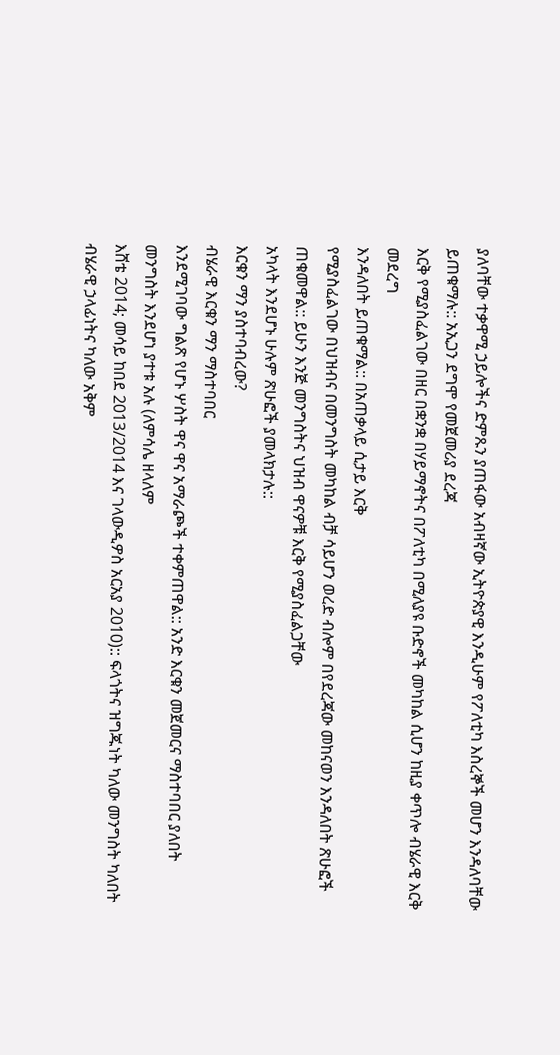ያለባቸው ተቃዋሚ ኃይሎችና ድምጹን ያጠፋው አብዛኛው ኢትዮጵያዊ እንዲሁም የፖለቲካ እስረኞች መሆን እንዳለባቸው ይጠቁማሉ:: አኢጋን ደግሞ የመጀመሪያ ደረጃ
እርቅ የሚያስፈልገው በዘር በቋንቋ በሃይማኖትና በፖለቲካ በሚለያዩ ቡድኖች መካከል ሲሆን ከዚያ ቀጥሎ ብሄራዊ እርቅ መደረግ
እንዳለበት ይጠቁማል:: በአጠቃላይ ሲታይ እርቅ
የሚያስፈልገው በህዝብና በመንግስት መካከል ብቻ ሳይሆን ወረድ ብሎም በየደረጃው መከናወን እንዳለበት ጽሁፎች ጠቁመዋል:: ይሁን እንጅ መንግስትና ህዝብ ዋናዎቹ እርቅ የሚያስፈልጋቸው
አካላት እንደሆኑ ሁሉም ጽሁፎች ያመላክታሉ::
እርቁን ማን ያስተባብረው?
ብሄራዊ እርቁን ማን ማስተባበር
እንደሚገባው ግልጽ የሆኑ ሦስት ዋና ዋና አማራጮች ተቀምጠዋል:: አንድ እርቁን መጀመርና ማስተባበር ያለበት መንግስት እንደሆነ ያተቱ አሉ (ለምሳሌ ዘላለም
እሸቴ 2014; መሳይ ከበደ 2013/2014 እና ገላውዲዎስ አርአያ 2010):: ፍላጎትና ዝግጁነት ካለው መንግስት ካለበት ብሄራዊ ኃላፊነትና ካለው አቅም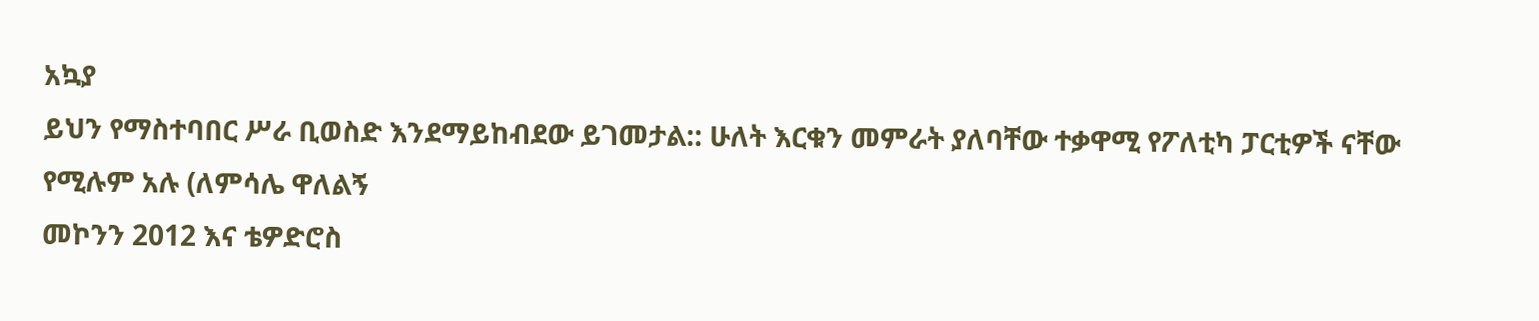አኳያ
ይህን የማስተባበር ሥራ ቢወስድ እንደማይከብደው ይገመታል:: ሁለት እርቁን መምራት ያለባቸው ተቃዋሚ የፖለቲካ ፓርቲዎች ናቸው የሚሉም አሉ (ለምሳሌ ዋለልኝ
መኮንን 2012 እና ቴዎድሮስ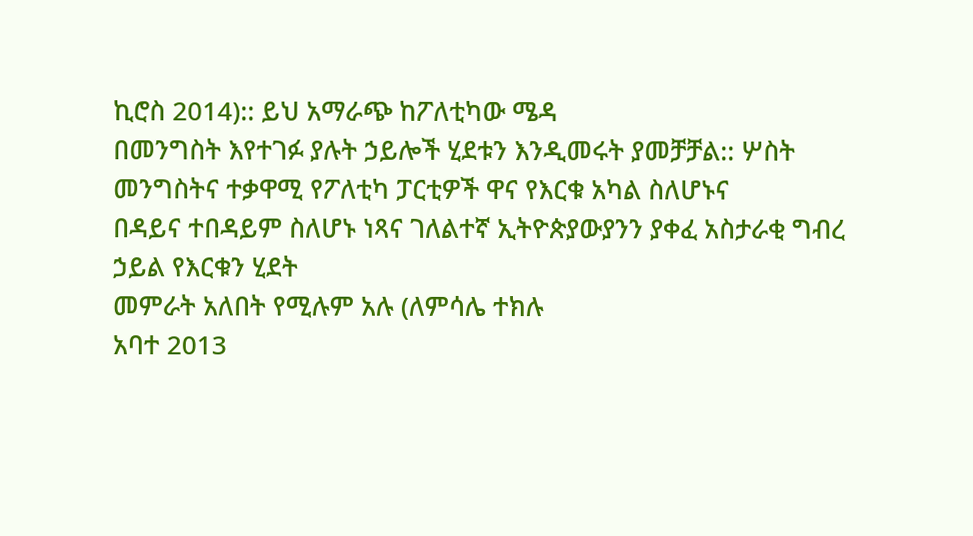ኪሮስ 2014):: ይህ አማራጭ ከፖለቲካው ሜዳ
በመንግስት እየተገፉ ያሉት ኃይሎች ሂደቱን እንዲመሩት ያመቻቻል:: ሦስት መንግስትና ተቃዋሚ የፖለቲካ ፓርቲዎች ዋና የእርቁ አካል ስለሆኑና
በዳይና ተበዳይም ስለሆኑ ነጻና ገለልተኛ ኢትዮጵያውያንን ያቀፈ አስታራቂ ግብረ ኃይል የእርቁን ሂደት
መምራት አለበት የሚሉም አሉ (ለምሳሌ ተክሉ
አባተ 2013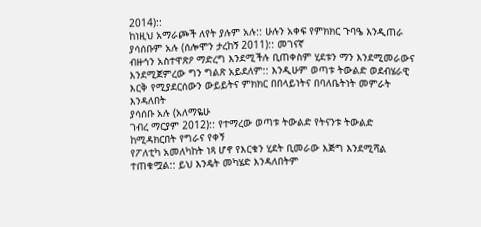2014)::
ከነዚህ አማራጮች ለየት ያሉም አሉ:: ሁሉን አቀፍ የምክክር ጉባዔ እንዲጠራ ያሳሰቡም አሉ (ሰሎሞን ታረከኝ 2011):: መገናኛ
ብዙኅን አስተዋጽዖ ማድረግ እንደሚችሉ ቢጠቀስም ሂደቱን ማን እንደሚመራውና እንደሚጀምረው ግን ግልጽ አይደለም:: እንዲሁም ወጣቱ ትውልድ ወደብሄራዊ እርቅ የሚያደርሰውን ውይይትና ምክክር በበላይነትና በባለቤትነት መምራት እንዳለበት
ያሳሰቡ አሉ (አለማዬሁ
ገብረ ማርያም 2012):: የተማረው ወጣቱ ትውልድ የትናንቱ ትውልድ ከሚዳክርበት የግራና የቀኝ
የፖለቲካ አመለካከት ነጻ ሆኖ የእርቁን ሂደት ቢመራው እጅግ እንደሚሻል ተጠቁሟል:: ይህ እንዴት መካሄድ እንዳለበትም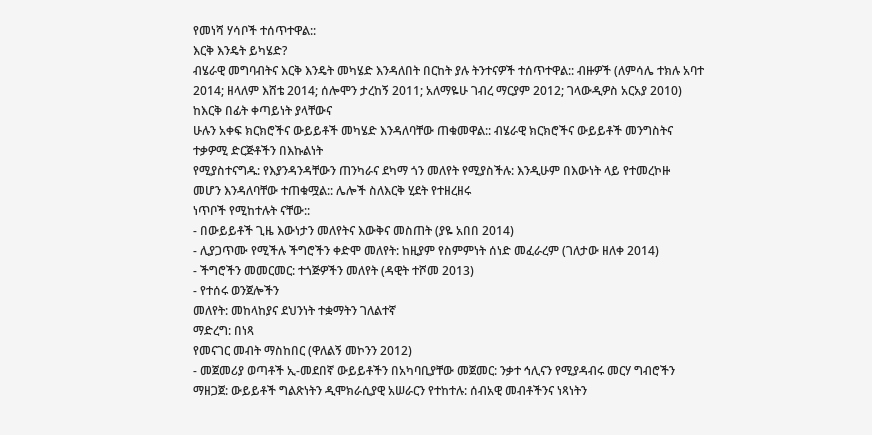የመነሻ ሃሳቦች ተሰጥተዋል::
እርቅ እንዴት ይካሄድ?
ብሄራዊ መግባብትና እርቅ እንዴት መካሄድ እንዳለበት በርከት ያሉ ትንተናዎች ተሰጥተዋል:: ብዙዎች (ለምሳሌ ተክሉ አባተ
2014; ዘላለም እሸቴ 2014; ሰሎሞን ታረከኝ 2011; አለማዬሁ ገብረ ማርያም 2012; ገላውዲዎስ አርአያ 2010)
ከእርቅ በፊት ቀጣይነት ያላቸውና
ሁሉን አቀፍ ክርክሮችና ውይይቶች መካሄድ እንዳለባቸው ጠቁመዋል:: ብሄራዊ ክርክሮችና ውይይቶች መንግስትና
ተቃዎሚ ድርጅቶችን በእኩልነት
የሚያስተናግዱ: የእያንዳንዳቸውን ጠንካራና ደካማ ጎን መለየት የሚያስችሉ: እንዲሁም በእውነት ላይ የተመረኮዙ
መሆን እንዳለባቸው ተጠቁሟል:: ሌሎች ስለእርቅ ሂደት የተዘረዘሩ
ነጥቦች የሚከተሉት ናቸው::
- በውይይቶች ጊዜ እውነታን መለየትና እውቅና መስጠት (ያዬ አበበ 2014)
- ሊያጋጥሙ የሚችሉ ችግሮችን ቀድሞ መለየት: ከዚያም የስምምነት ሰነድ መፈራረም (ገለታው ዘለቀ 2014)
- ችግሮችን መመርመር: ተጎጅዎችን መለየት (ዳዊት ተሾመ 2013)
- የተሰሩ ወንጀሎችን
መለየት: መከላከያና ደህንነት ተቋማትን ገለልተኛ
ማድረግ: በነጻ
የመናገር መብት ማስከበር (ዋለልኝ መኮንን 2012)
- መጀመሪያ ወጣቶች ኢ-መደበኛ ውይይቶችን በአካባቢያቸው መጀመር: ንቃተ ኅሊናን የሚያዳብሩ መርሃ ግብሮችን ማዘጋጀ: ውይይቶች ግልጽነትን ዲሞክራሲያዊ አሠራርን የተከተሉ: ሰብአዊ መብቶችንና ነጻነትን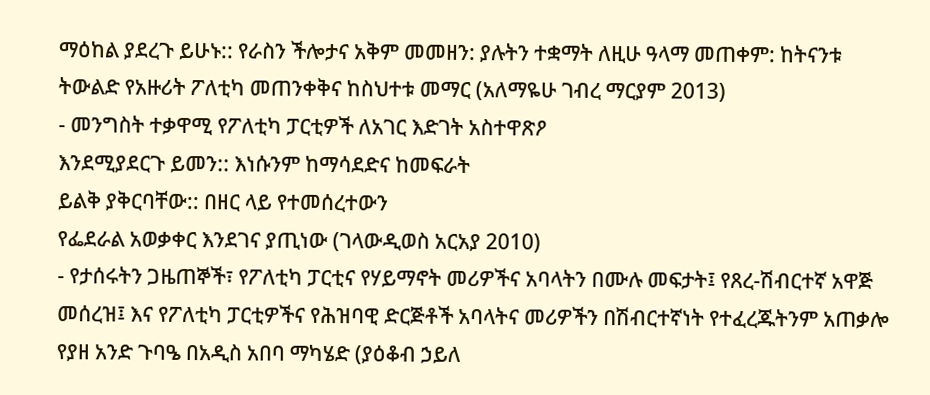ማዕከል ያደረጉ ይሁኑ:: የራስን ችሎታና አቅም መመዘን: ያሉትን ተቋማት ለዚሁ ዓላማ መጠቀም: ከትናንቱ ትውልድ የአዙሪት ፖለቲካ መጠንቀቅና ከስህተቱ መማር (አለማዬሁ ገብረ ማርያም 2013)
- መንግስት ተቃዋሚ የፖለቲካ ፓርቲዎች ለአገር እድገት አስተዋጽዖ
እንደሚያደርጉ ይመን:: እነሱንም ከማሳደድና ከመፍራት
ይልቅ ያቅርባቸው:: በዘር ላይ የተመሰረተውን
የፌደራል አወቃቀር እንደገና ያጢነው (ገላውዲወስ አርአያ 2010)
- የታሰሩትን ጋዜጠኞች፣ የፖለቲካ ፓርቲና የሃይማኖት መሪዎችና አባላትን በሙሉ መፍታት፤ የጸረ-ሽብርተኛ አዋጅ መሰረዝ፤ እና የፖለቲካ ፓርቲዎችና የሕዝባዊ ድርጅቶች አባላትና መሪዎችን በሽብርተኛነት የተፈረጁትንም አጠቃሎ የያዘ አንድ ጉባዔ በአዲስ አበባ ማካሄድ (ያዕቆብ ኃይለ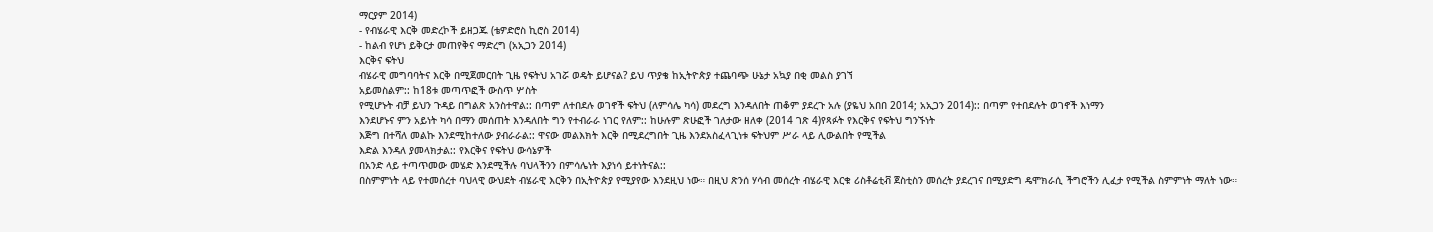ማርያም 2014)
- የብሄራዊ እርቅ መድረኮች ይዘጋጁ (ቴዎድሮስ ኪሮስ 2014)
- ከልብ የሆነ ይቅርታ መጠየቅና ማድረግ (አኢጋን 2014)
እርቅና ፍትህ
ብሄራዊ መግባባትና እርቅ በሚጀመርበት ጊዜ የፍትህ አገሯ ወዴት ይሆናል? ይህ ጥያቄ ከኢትዮጵያ ተጨባጭ ሁኔታ አኳያ በቂ መልስ ያገኘ
አይመስልም:: ከ18ቱ መጣጥፎች ውስጥ ሦስት
የሚሆኑት ብቻ ይህን ጉዳይ በግልጽ አንስተዋል:: በጣም ለተበደሉ ወገኖች ፍትህ (ለምሳሌ ካሳ) መደረግ እንዳለበት ጠቆም ያደረጉ አሉ (ያዬህ አበበ 2014; አኢጋን 2014):: በጣም የተበደሉት ወገኖች እነማን
እንደሆኑና ምን አይነት ካሳ በማን መሰጠት እንዳለበት ግን የተብራራ ነገር የለም:: ከሁሉም ጽሁፎች ገለታው ዘለቀ (2014 ገጽ 4)የጻፉት የእርቅና የፍትህ ግንኙነት
እጅግ በተሻለ መልኩ እንደሚከተለው ያብራራል:: ዋናው መልእክት እርቅ በሚደረግበት ጊዜ እንደአስፈላጊነቱ ፍትህም ሥራ ላይ ሊውልበት የሚችል
እድል እንዳለ ያመላክታል:: የእርቅና የፍትህ ውሳኔዎች
በአንድ ላይ ተጣጥመው መሄድ እንደሚችሉ ባህላችንን በምሳሌነት እያነሳ ይተነትናል::
በስምምነት ላይ የተመሰረተ ባህላዊ ውህደት ብሄራዊ እርቅን በኢትዮጵያ የሚያየው እንደዚህ ነው። በዚህ ጽንሰ ሃሳብ መሰረት ብሄራዊ እርቁ ሪስቶሬቲቭ ጀስቲስን መሰረት ያደረገና በሚያድግ ዴሞክራሲ ችግሮችን ሊፈታ የሚችል ስምምነት ማለት ነው።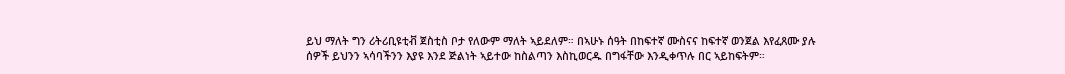ይህ ማለት ግን ሪትሪቢዩቲቭ ጀስቲስ ቦታ የለውም ማለት ኣይደለም። በኣሁኑ ሰዓት በከፍተኛ ሙስናና ከፍተኛ ወንጀል እየፈጸሙ ያሉ ሰዎች ይህንን ኣሳባችንን እያዩ እንደ ጅልነት ኣይተው ከስልጣን እስኪወርዱ በግፋቸው እንዲቀጥሉ በር ኣይከፍትም።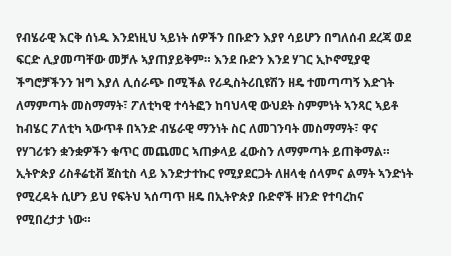የብሄራዊ እርቅ ሰነዱ እንደነዚህ ኣይነት ሰዎችን በቡድን እያየ ሳይሆን በግለሰብ ደረጃ ወደ ፍርድ ሊያመጣቸው መቻሉ ኣያጠያይቅም። እንደ ቡድን እንደ ሃገር ኢኮኖሚያዊ ችግሮቻችንን ዝግ እያለ ሊሰራጭ በሚችል የሪዲስትሪቢዩሽን ዘዴ ተመጣጣኝ እድገት ለማምጣት መስማማት፣ ፖለቲካዊ ተሳትፎን ከባህላዊ ውህደት ስምምነት ኣንጻር ኣይቶ ከብሄር ፖለቲካ ኣውጥቶ በኣንድ ብሄራዊ ማንነት ስር ለመገንባት መስማማት፣ ዋና የሃገሪቱን ቋንቋዎችን ቁጥር መጨመር ኣጠቃላይ ፈውስን ለማምጣት ይጠቅማል። ኢትዮጵያ ሪስቶሬቲቭ ጀስቲስ ላይ እንድታተኩር የሚያደርጋት ለዘላቂ ሰላምና ልማት ኣንድነት የሚረዳት ሲሆን ይህ የፍትህ ኣሰጣጥ ዘዴ በኢትዮጵያ ቡድኖች ዘንድ የተባረከና የሚበረታታ ነው።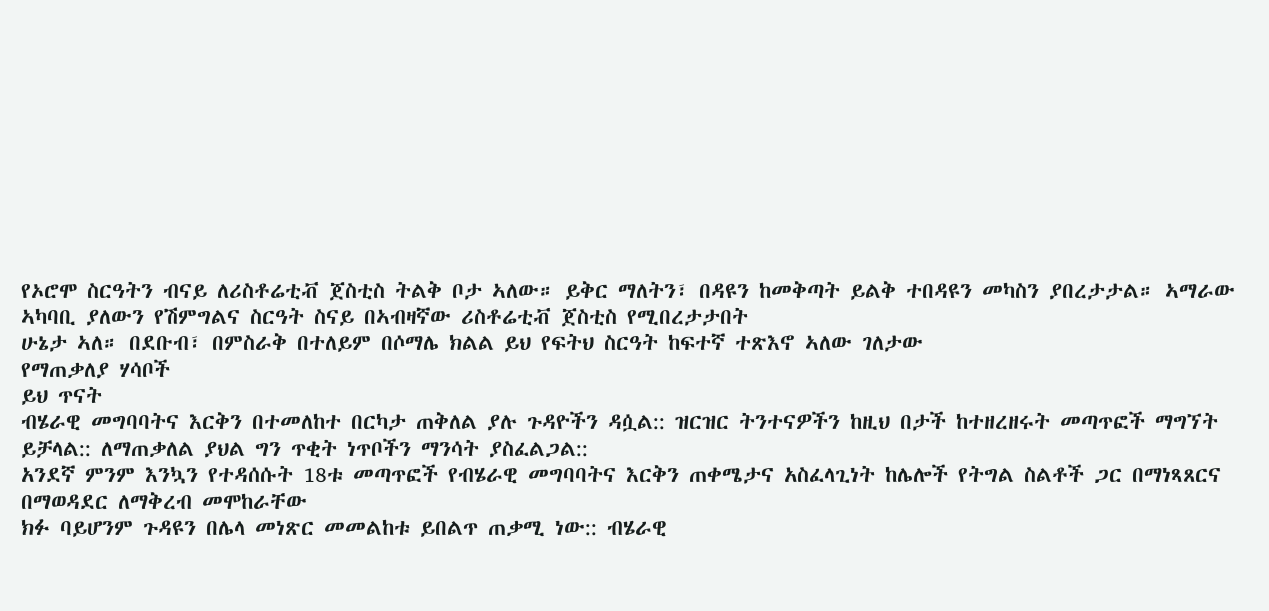የኦሮሞ ስርዓትን ብናይ ለሪስቶሬቲቭ ጀስቲስ ትልቅ ቦታ ኣለው። ይቅር ማለትን፣ በዳዩን ከመቅጣት ይልቅ ተበዳዩን መካስን ያበረታታል። ኣማራው ኣካባቢ ያለውን የሽምግልና ስርዓት ስናይ በኣብዛኛው ሪስቶሬቲቭ ጀስቲስ የሚበረታታበት
ሁኔታ ኣለ። በደቡብ፣ በምስራቅ በተለይም በሶማሌ ክልል ይህ የፍትህ ስርዓት ከፍተኛ ተጽእኖ ኣለው ገለታው
የማጠቃለያ ሃሳቦች
ይህ ጥናት
ብሄራዊ መግባባትና እርቅን በተመለከተ በርካታ ጠቅለል ያሉ ጉዳዮችን ዳሷል:: ዝርዝር ትንተናዎችን ከዚህ በታች ከተዘረዘሩት መጣጥፎች ማግኘት
ይቻላል:: ለማጠቃለል ያህል ግን ጥቂት ነጥቦችን ማንሳት ያስፈልጋል::
አንደኛ ምንም እንኳን የተዳሰሱት 18ቱ መጣጥፎች የብሄራዊ መግባባትና እርቅን ጠቀሜታና አስፈላጊነት ከሌሎች የትግል ስልቶች ጋር በማነጻጸርና በማወዳደር ለማቅረብ መሞከራቸው
ክፉ ባይሆንም ጉዳዩን በሌላ መነጽር መመልከቱ ይበልጥ ጠቃሚ ነው:: ብሄራዊ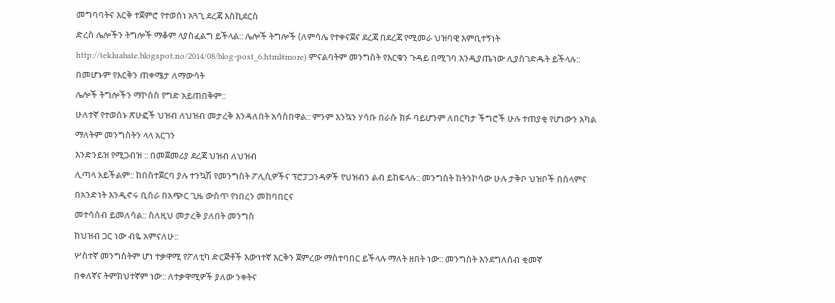መግባባትና እርቅ ተጀምሮ የተወሰነ አጓጊ ደረጃ እስኪደርስ
ድረስ ሌሎችን ትግሎች ማቆም ላያስፈልግ ይችላል:: ሌሎች ትግሎች (ለምሳሌ የተቀናጀና ደረጃ በደረጃ የሚመራ ህዝባዊ እምቢተኝነት
http://tekluabate.blogspot.no/2014/08/blog-post_6.html#more) ምናልባትም መንግስት የእርቁን ጉዳይ በሚገባ እንዲያጤነው ሊያስገድዱት ይችላሉ:: በመሆኑም የእርቅን ጠቀሜታ ለማውሳት
ሌሎች ትግሎችን ማኮሰስ የግድ አይጠበቅም::
ሁለተኛ የተወሰኑ ጽሁፎች ህዝብ ለህዝብ መታረቅ እንዳለበት አሳስበዋል:: ምንም እንኳን ሃሳቡ በራሱ ክፉ ባይሆንም ለበርካታ ችግሮች ሁሉ ተጠያቂ የሆነውን አካል ማለትም መንግስትን ላላ አርገን
እንድንይዝ የሚጋብዝ :: በመጀመሪያ ደረጃ ህዝብ ለህዝብ
ሊጣላ አይችልም:: ከበስተጀርባ ያሉ ተንኳሽ የመንግስት ፖሊሲዎችና ፕሮፓጋንዳዎች የህዝብን ልብ ይከፍላሉ:: መንግስት ከትንኮሳው ሁሉ ታቅቦ ህዝቦች በሰላምና በአንድነት እንዲኖሩ ቢሰራ በአጭር ጊዜ ውስጥ የነበረን መከባበርና
መተሳሰብ ይመለሳል:: ስለዚህ መታረቅ ያለበት መንግስ
ከህዝብ ጋር ነው ብዬ አምናለሁ::
ሦስተኛ መንግስትም ሆነ ተቃዋሚ የፖለቲካ ድርጅቶች እውነተኛ እርቅን ጀምረው ማስተባበር ይችላሉ ማለት ዘበት ነው:: መንግስት እንደግለሰብ ቂመኛ
በቀለኛና ትምክህተኛም ነው:: ለተቃዋሚዎች ያለው ንቀትና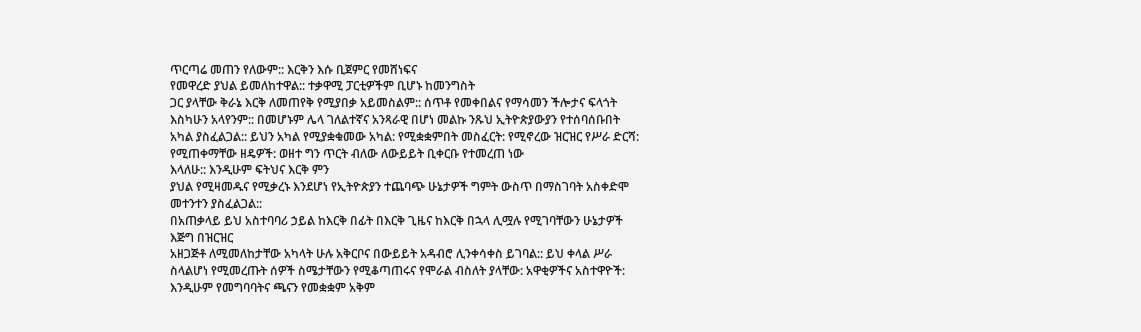ጥርጣሬ መጠን የለውም:: እርቅን እሱ ቢጀምር የመሸነፍና
የመዋረድ ያህል ይመለከተዋል:: ተቃዋሚ ፓርቲዎችም ቢሆኑ ከመንግስት
ጋር ያላቸው ቅራኔ እርቅ ለመጠየቅ የሚያበቃ አይመስልም:: ሰጥቶ የመቀበልና የማሳመን ችሎታና ፍላጎት እስካሁን አላየንም:: በመሆኑም ሌላ ገለልተኛና አንጻራዊ በሆነ መልኩ ንጹህ ኢትዮጵያውያን የተሰባሰቡበት አካል ያስፈልጋል:: ይህን አካል የሚያቋቁመው አካል: የሚቋቋምበት መስፈርት: የሚኖረው ዝርዝር የሥራ ድርሻ: የሚጠቀማቸው ዘዴዎች: ወዘተ ግን ጥርት ብለው ለውይይት ቢቀርቡ የተመረጠ ነው
እላለሁ:: እንዲሁም ፍትህና እርቅ ምን
ያህል የሚዛመዱና የሚቃረኑ እንደሆነ የኢትዮጵያን ተጨባጭ ሁኔታዎች ግምት ውስጥ በማስገባት አስቀድሞ መተንተን ያስፈልጋል::
በአጠቃላይ ይህ አስተባባሪ ኃይል ከእርቅ በፊት በእርቅ ጊዜና ከእርቅ በኋላ ሊሟሉ የሚገባቸውን ሁኔታዎች እጅግ በዝርዝር
አዘጋጅቶ ለሚመለከታቸው አካላት ሁሉ አቅርቦና በውይይት አዳብሮ ሊንቀሳቀስ ይገባል:: ይህ ቀላል ሥራ ስላልሆነ የሚመረጡት ሰዎች ስሜታቸውን የሚቆጣጠሩና የሞራል ብስለት ያላቸው: አዋቂዎችና አስተዋዮች: እንዲሁም የመግባባትና ጫናን የመቋቋም አቅም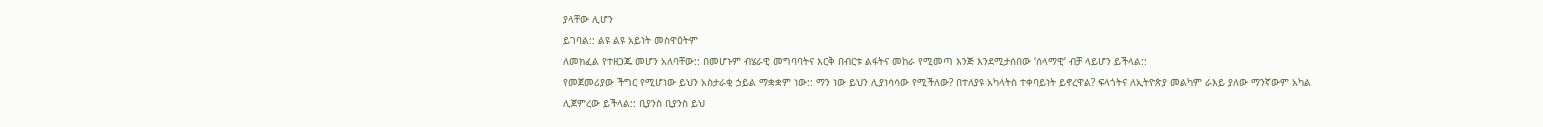ያላቸው ሊሆን
ይገባል:: ልዩ ልዩ አይነት መስዋዕትም
ለመክፈል የተዘጋጁ መሆን አለባቸው:: በመሆኑም ብሄራዊ መግባባትና እርቅ በብርቱ ልፋትና መከራ የሚመጣ እንጅ እንደሚታሰበው ‘ሰላማዊ’ ብቻ ላይሆን ይችላል::
የመጀመሪያው ችግር የሚሆነው ይህን አስታራቂ ኃይል ማቋቋም ነው:: ማን ነው ይህን ሊያነሳሳው የሚችለው? በተለያዩ አካላትስ ተቀባይነት ይኖረዋል? ፍላጎትና ለኢትዮጵያ መልካም ራእይ ያለው ማንኛውም አካል
ሊጀምረው ይችላል:: ቢያንስ ቢያንስ ይህ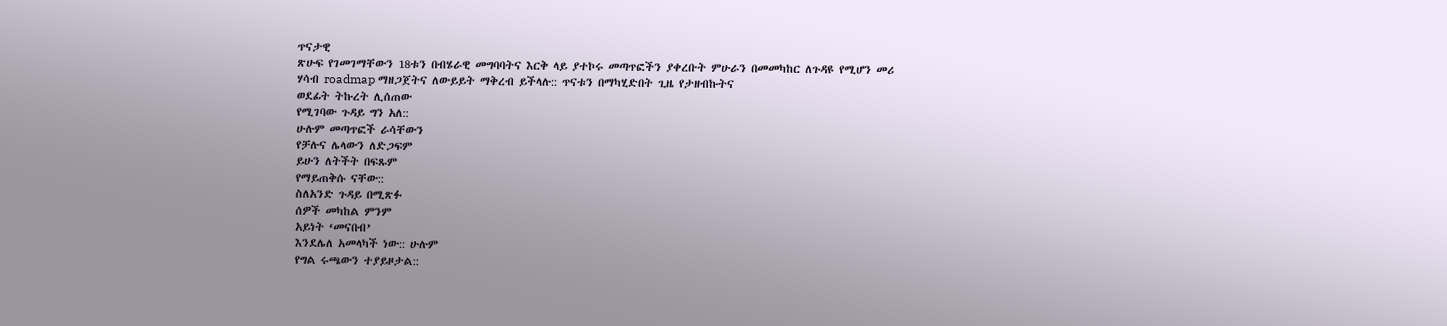ጥናታዊ
ጽሁፍ የገመገማቸውን 18ቱን በብሄራዊ መግባባትና እርቅ ላይ ያተኮሩ መጣጥፎችን ያቀረቡት ምሁራን በመመካከር ለጉዳዩ የሚሆን መሪ
ሃሳብ roadmap ማዘጋጀትና ለውይይት ማቅረብ ይችላሉ:: ጥናቱን በማካሂድበት ጊዜ የታዘብኩትና
ወደፊት ትኩረት ሊሰጠው
የሚገባው ጉዳይ ግን አለ::
ሁሉም መጣጥፎች ራሳቸውን
የቻሉና ሌላውን ለድጋፍም
ይሁን ለትችት በፍጹም
የማይጠቅሱ ናቸው::
ስለአንድ ጉዳይ በሚጽፉ
ሰዎች መካከል ምንም
አይነት ‘መናበብ’
እንደሌለ አመላካች ነው:: ሁሉም
የግል ሩጫውን ተያይዞታል::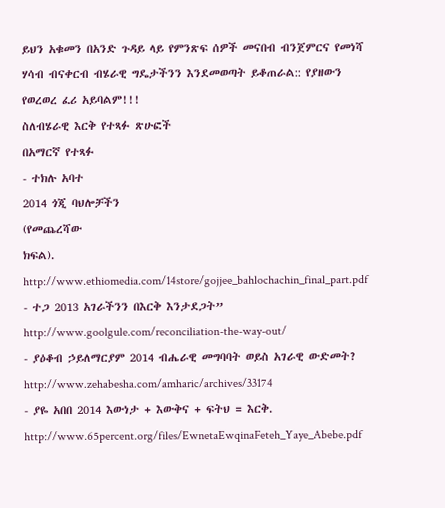ይህን አቁመን በአንድ ጉዳይ ላይ የምንጽፍ ሰዎች መናበብ ብንጀምርና የመነሻ
ሃሳብ ብናቀርብ ብሄራዊ ግዴታችንን እንደመወጣት ይቆጠራል:: የያዘውን የወረወረ ፈሪ አይባልም!!!
ስለብሄራዊ እርቅ የተጻፉ ጽሁፎች
በአማርኛ የተጻፉ
- ተክሉ አባተ
2014 ጎጂ ባህሎቻችን
(የመጨረሻው
ክፍል).
http://www.ethiomedia.com/14store/gojjee_bahlochachin_final_part.pdf
- ተጋ 2013 አገራችንን በእርቅ እንታደጋት” http://www.goolgule.com/reconciliation-the-way-out/
- ያዕቆብ ኃይለማርያም 2014 ብሔራዊ መግባባት ወይስ አገራዊ ውድመት? http://www.zehabesha.com/amharic/archives/33174
- ያዬ አበበ 2014 እውነታ + እውቅና + ፍትህ = እርቅ. http://www.65percent.org/files/EwnetaEwqinaFeteh_Yaye_Abebe.pdf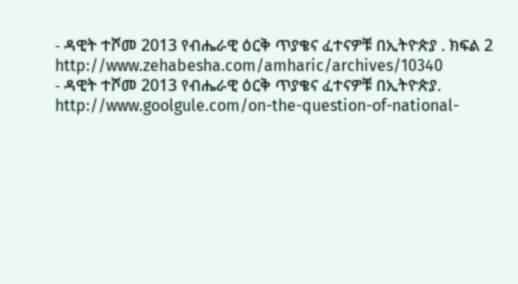- ዳዊት ተሾመ 2013 የብሔራዊ ዕርቅ ጥያቄና ፈተናዎቹ በኢትዮጵያ . ክፍል 2 http://www.zehabesha.com/amharic/archives/10340
- ዳዊት ተሾመ 2013 የብሔራዊ ዕርቅ ጥያቄና ፈተናዎቹ በኢትዮጵያ. http://www.goolgule.com/on-the-question-of-national-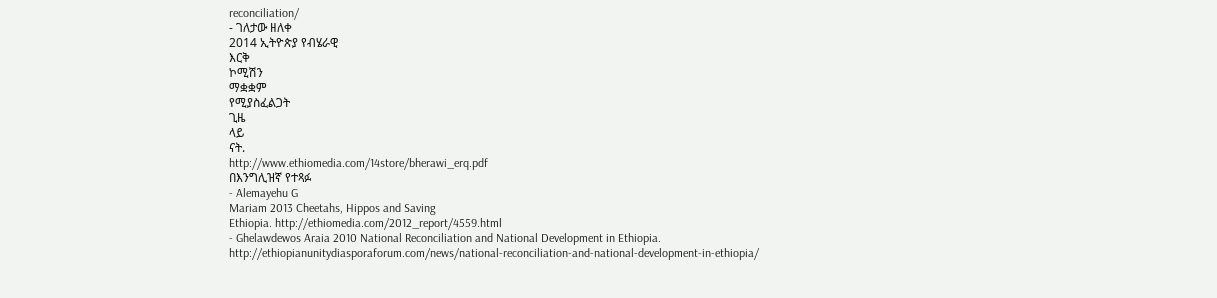reconciliation/
- ገለታው ዘለቀ
2014 ኢትዮጵያ የብሄራዊ
እርቅ
ኮሚሽን
ማቋቋም
የሚያስፈልጋት
ጊዜ
ላይ
ናት.
http://www.ethiomedia.com/14store/bherawi_erq.pdf
በእንግሊዝኛ የተጻፉ
- Alemayehu G
Mariam 2013 Cheetahs, Hippos and Saving
Ethiopia. http://ethiomedia.com/2012_report/4559.html
- Ghelawdewos Araia 2010 National Reconciliation and National Development in Ethiopia.
http://ethiopianunitydiasporaforum.com/news/national-reconciliation-and-national-development-in-ethiopia/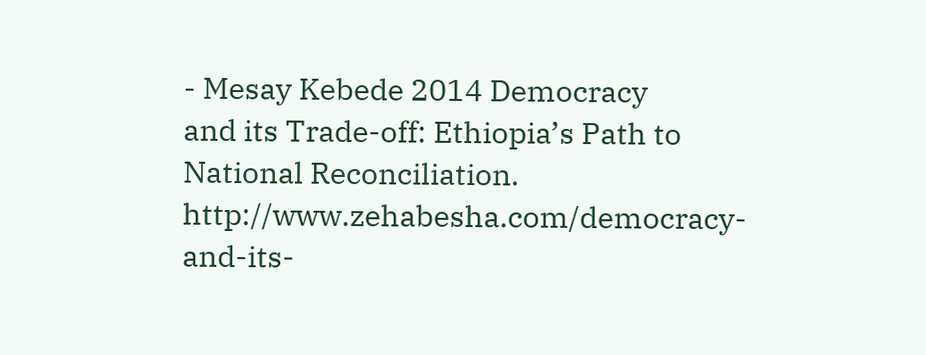- Mesay Kebede 2014 Democracy
and its Trade-off: Ethiopia’s Path to National Reconciliation. http://www.zehabesha.com/democracy-and-its-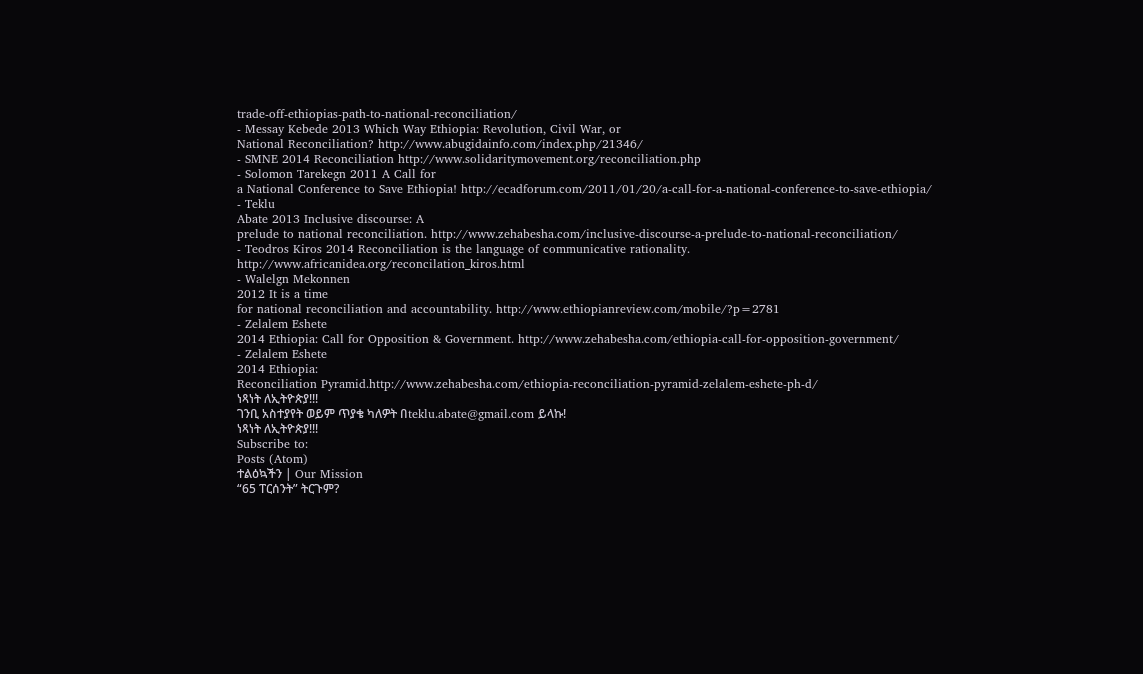trade-off-ethiopias-path-to-national-reconciliation/
- Messay Kebede 2013 Which Way Ethiopia: Revolution, Civil War, or
National Reconciliation? http://www.abugidainfo.com/index.php/21346/
- SMNE 2014 Reconciliation http://www.solidaritymovement.org/reconciliation.php
- Solomon Tarekegn 2011 A Call for
a National Conference to Save Ethiopia! http://ecadforum.com/2011/01/20/a-call-for-a-national-conference-to-save-ethiopia/
- Teklu
Abate 2013 Inclusive discourse: A
prelude to national reconciliation. http://www.zehabesha.com/inclusive-discourse-a-prelude-to-national-reconciliation/
- Teodros Kiros 2014 Reconciliation is the language of communicative rationality. http://www.africanidea.org/reconcilation_kiros.html
- Walelgn Mekonnen
2012 It is a time
for national reconciliation and accountability. http://www.ethiopianreview.com/mobile/?p=2781
- Zelalem Eshete
2014 Ethiopia: Call for Opposition & Government. http://www.zehabesha.com/ethiopia-call-for-opposition-government/
- Zelalem Eshete
2014 Ethiopia:
Reconciliation Pyramid.http://www.zehabesha.com/ethiopia-reconciliation-pyramid-zelalem-eshete-ph-d/
ነጻነት ለኢትዮጵያ!!!
ገንቢ አስተያየት ወይም ጥያቄ ካለዎት በteklu.abate@gmail.com ይላኩ!
ነጻነት ለኢትዮጵያ!!!
Subscribe to:
Posts (Atom)
ተልዕኳችን | Our Mission
“65 ፐርሰንት” ትርጉም?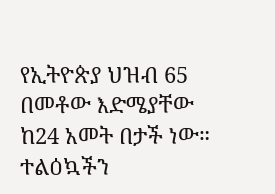የኢትዮጵያ ህዝብ 65 በመቶው እድሜያቸው ከ24 አመት በታች ነው። ተልዕኳችን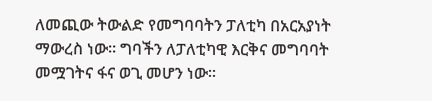ለመጪው ትውልድ የመግባባትን ፓለቲካ በአርአያነት ማውረስ ነው። ግባችን ለፓለቲካዊ እርቅና መግባባት መሟገትና ፋና ወጊ መሆን ነው።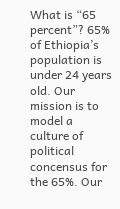What is “65 percent”? 65% of Ethiopia’s population is under 24 years old. Our mission is to model a culture of political concensus for the 65%. Our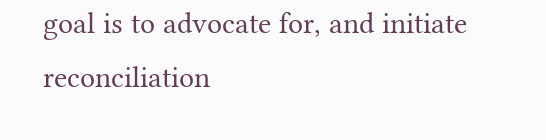goal is to advocate for, and initiate reconciliation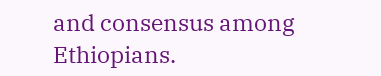and consensus among Ethiopians.